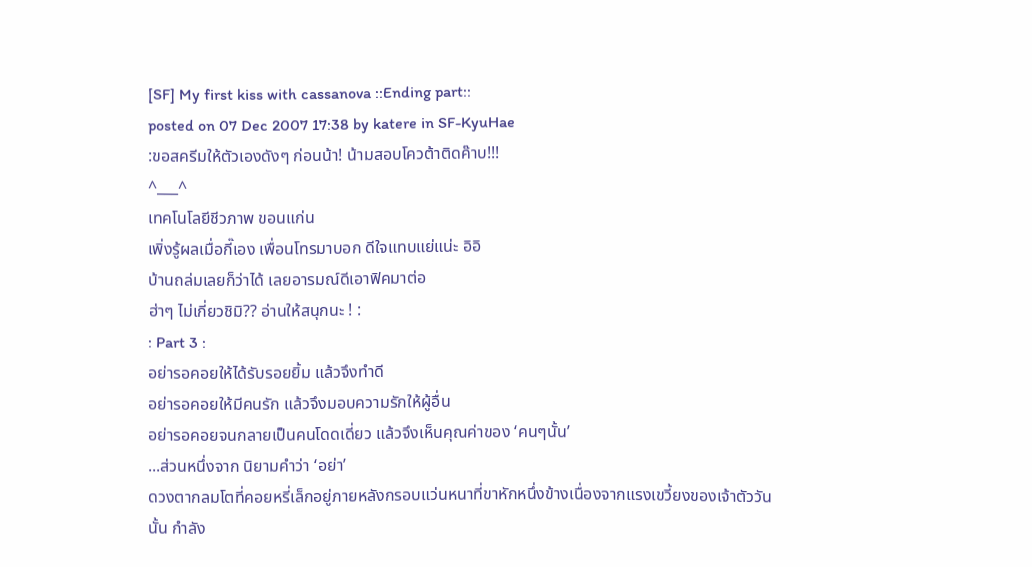[SF] My first kiss with cassanova ::Ending part::
posted on 07 Dec 2007 17:38 by katere in SF-KyuHae
:ขอสครีมให้ตัวเองดังๆ ก่อนน้า! น้ามสอบโควต้าติดค๊าบ!!!
^___^
เทคโนโลยีชีวภาพ ขอนแก่น
เพิ่งรู้ผลเมื่อกี๊เอง เพื่อนโทรมาบอก ดีใจแทบแย่แน่ะ อิอิ
บ้านถล่มเลยก็ว่าได้ เลยอารมณ์ดีเอาฟิคมาต่อ
ฮ่าๆ ไม่เกี่ยวชิมิ?? อ่านให้สนุกนะ ! :
: Part 3 :
อย่ารอคอยให้ได้รับรอยยิ้ม แล้วจึงทำดี
อย่ารอคอยให้มีคนรัก แล้วจึงมอบความรักให้ผู้อื่น
อย่ารอคอยจนกลายเป็นคนโดดเดี่ยว แล้วจึงเห็นคุณค่าของ ‘คนๆนั้น’
...ส่วนหนึ่งจาก นิยามคำว่า ‘อย่า’
ดวงตากลมโตที่คอยหรี่เล็กอยู่ภายหลังกรอบแว่นหนาที่ขาหักหนึ่งข้างเนื่องจากแรงเขวี้ยงของเจ้าตัววันนั้น กำลัง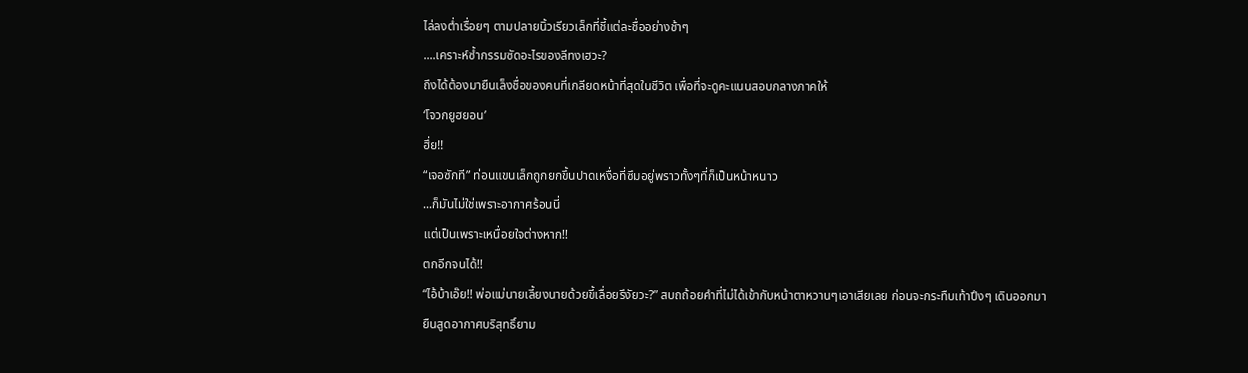ไล่ลงต่ำเรื่อยๆ ตามปลายนิ้วเรียวเล็กที่ชี้แต่ละชื่ออย่างช้าๆ
....เคราะห์ซ้ำกรรมซัดอะไรของลีทงเฮวะ?
ถึงได้ต้องมายืนเล็งชื่อของคนที่เกลียดหน้าที่สุดในชีวิต เพื่อที่จะดูคะแนนสอบกลางภาคให้
‘โจวกยูฮยอน’
ฮึ่ย!!
“เจอซักที” ท่อนแขนเล็กถูกยกขึ้นปาดเหงื่อที่ซึมอยู่พราวทั้งๆที่ก็เป็นหน้าหนาว
...ก็มันไม่ใช่เพราะอากาศร้อนนี่
แต่เป็นเพราะเหนื่อยใจต่างหาก!!
ตกอีกจนได้!!
“ไอ้บ้าเอ๊ย!! พ่อแม่นายเลี้ยงนายด้วยขี้เลื่อยรึงัยวะ?” สบถถ้อยคำที่ไม่ได้เข้ากับหน้าตาหวานๆเอาเสียเลย ก่อนจะกระทืบเท้าปึงๆ เดินออกมา
ยืนสูดอากาศบริสุทธิ์ยาม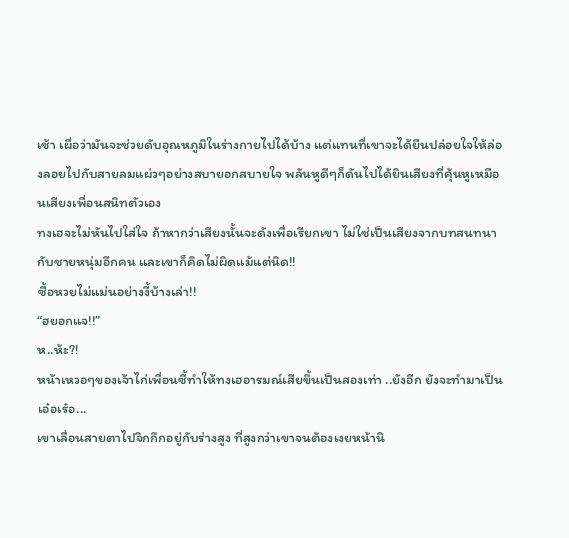เช้า เผื่อว่ามันจะช่วยดับอุณหภูมิในร่างกายไปได้บ้าง แต่แทนที่เขาจะได้ยืนปล่อยใจให้ล่องลอยไปกับสายลมแผ่วๆอย่างสบายอกสบายใจ พลันหูดีๆก็ดันไปได้ยินเสียงที่คุ้นหูเหมือนเสียงเพื่อนสนิทตัวเอง
ทงเฮจะไม่หันไปใส่ใจ ถ้าหากว่าเสียงนั้นจะดังเพื่อเรียกเขา ไม่ใช่เป็นเสียงจากบทสนทนากับชายหนุ่มอีกคน และเขาก็คิดไม่ผิดแม้แต่นิด!!
ซื้อหวยไม่แม่นอย่างงี้บ้างเล่า!!
“ฮยอกแจ!!”
ห..ห้ะ?!
หน้าเหวอๆของเจ้าไก่เพื่อนซี้ทำให้ทงเฮอารมณ์เสียขึ้นเป็นสองเท่า ..ยังอีก ยังจะทำมาเป็นเอ๋อเร๋อ...
เขาเลื่อนสายตาไปจิกกึกอยู่กับร่างสูง ที่สูงกว่าเขาจนต้องเงยหน้านิ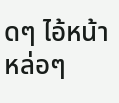ดๆ ไอ้หน้าหล่อๆ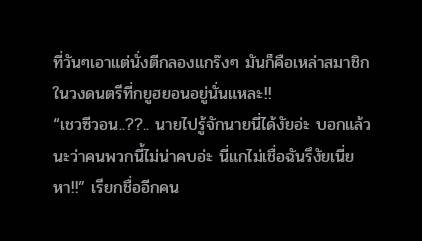ที่วันๆเอาแต่นั่งตีกลองแกร๊งๆ มันก็คือเหล่าสมาชิกในวงดนตรีที่กยูฮยอนอยู่นั่นแหละ!!
“เชวซีวอน..??.. นายไปรู้จักนายนี่ได้งัยอ่ะ บอกแล้วนะว่าคนพวกนี้ไม่น่าคบอ่ะ นี่แกไม่เชื่อฉันรึงัยเนี่ย หา!!” เรียกชื่ออีกคน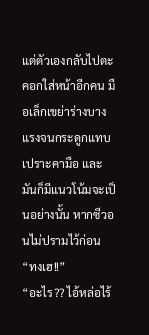แต่ตัวเองกลับไปตะคอกใส่หน้าอีกคน มือเล็กเขย่าร่างบางแรงจนกระดูกแทบเปราะคามือ และมันก็มีแนวโน้มจะเป็นอย่างนั้น หากซีวอนไม่ปรามไว้ก่อน
“ทงเฮ!!”
“อะไร?? ไอ้หล่อไร้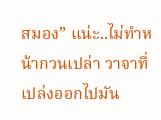สมอง” แน่ะ..ไม่ทำหน้ากวนเปล่า วาจาที่เปล่งออกไปมัน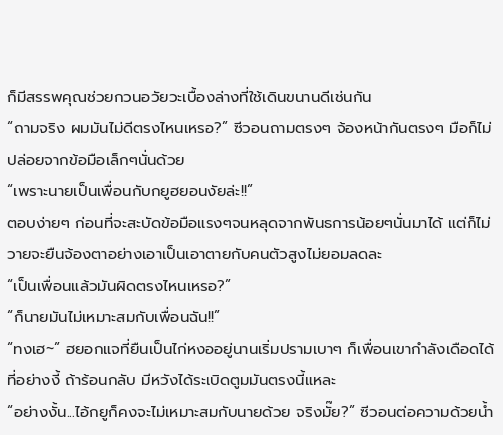ก็มีสรรพคุณช่วยกวนอวัยวะเบื้องล่างที่ใช้เดินขนานดีเช่นกัน
“ถามจริง ผมมันไม่ดีตรงไหนเหรอ?” ซีวอนถามตรงๆ จ้องหน้ากันตรงๆ มือก็ไม่ปล่อยจากข้อมือเล็กๆนั่นด้วย
“เพราะนายเป็นเพื่อนกับกยูฮยอนงัยล่ะ!!”
ตอบง่ายๆ ก่อนที่จะสะบัดข้อมือแรงๆจนหลุดจากพันธการน้อยๆนั่นมาได้ แต่ก็ไม่วายจะยืนจ้องตาอย่างเอาเป็นเอาตายกับคนตัวสูงไม่ยอมลดละ
“เป็นเพื่อนแล้วมันผิดตรงไหนเหรอ?”
“ก็นายมันไม่เหมาะสมกับเพื่อนฉัน!!”
“ทงเฮ~” ฮยอกแจที่ยืนเป็นไก่หงออยู่นานเริ่มปรามเบาๆ ก็เพื่อนเขากำลังเดือดได้ที่อย่างงี้ ถ้าร้อนกลับ มีหวังได้ระเบิดตูมมันตรงนี้แหละ
“อย่างงั้น...ไอ้กยูก็คงจะไม่เหมาะสมกับนายด้วย จริงมั๊ย?” ซีวอนต่อความด้วยน้ำ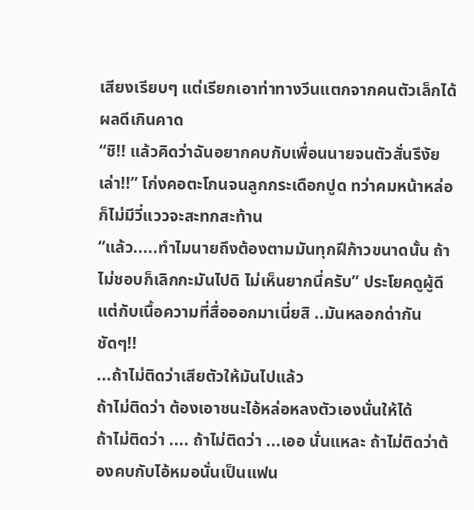เสียงเรียบๆ แต่เรียกเอาท่าทางวีนแตกจากคนตัวเล็กได้ผลดีเกินคาด
“ชิ!! แล้วคิดว่าฉันอยากคบกับเพื่อนนายจนตัวสั่นรึงัยเล่า!!” โก่งคอตะโกนจนลูกกระเดือกปูด ทว่าคมหน้าหล่อก็ไม่มีวี่แววจะสะทกสะท้าน
“แล้ว.....ทำไมนายถึงต้องตามมันทุกฝีก้าวขนาดนั้น ถ้าไม่ชอบก็เลิกกะมันไปดิ ไม่เห็นยากนี่ครับ” ประโยคดูผู้ดีแต่กับเนื้อความที่สื่อออกมาเนี่ยสิ ..มันหลอกด่ากันชัดๆ!!
...ถ้าไม่ติดว่าเสียตัวให้มันไปแล้ว
ถ้าไม่ติดว่า ต้องเอาชนะไอ้หล่อหลงตัวเองนั่นให้ได้
ถ้าไม่ติดว่า .... ถ้าไม่ติดว่า ...เออ นั่นแหละ ถ้าไม่ติดว่าต้องคบกับไอ้หมอนั่นเป็นแฟน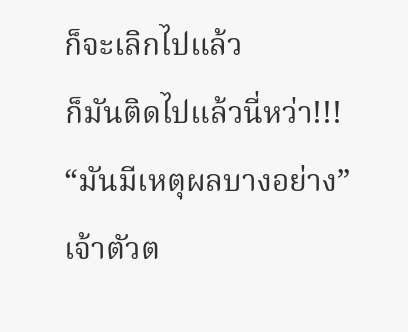ก็จะเลิกไปแล้ว
ก็มันติดไปแล้วนี่หว่า!!!
“มันมีเหตุผลบางอย่าง”
เจ้าตัวต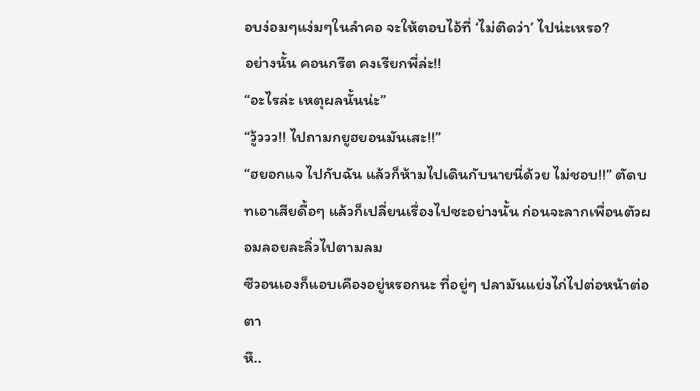อบง่อมๆแง่มๆในลำคอ จะให้ตอบไอ้ที่ ‘ไม่ติดว่า’ ไปน่ะเหรอ?
อย่างนั้น คอนกรีต คงเรียกพี่ล่ะ!!
“อะไรล่ะ เหตุผลนั้นน่ะ”
“วู้ววว!! ไปถามกยูฮยอนมันเสะ!!”
“ฮยอกแจ ไปกับฉัน แล้วก็ห้ามไปเดินกับนายนี่ด้วย ไม่ชอบ!!” ตัดบทเอาเสียดื้อๆ แล้วก็เปลี่ยนเรื่องไปซะอย่างนั้น ก่อนจะลากเพื่อนตัวผอมลอยละลิ่วไปตามลม
ซีวอนเองก็แอบเคืองอยู่หรอกนะ ที่อยู่ๆ ปลามันแย่งไก่ไปต่อหน้าต่อตา
หึ..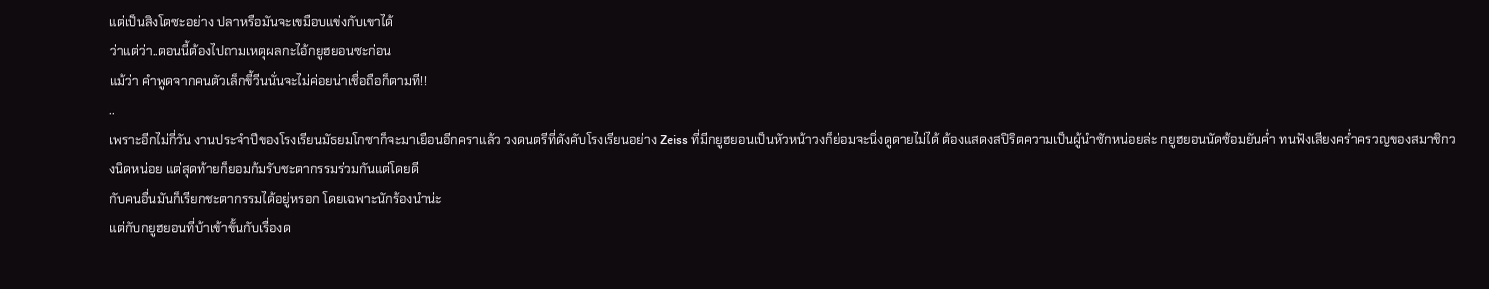แต่เป็นสิงโตซะอย่าง ปลาหรือมันจะเขมือบแข่งกับเขาได้
ว่าแต่ว่า..ตอนนี้ต้องไปถามเหตุผลกะไอ้กยูฮยอนซะก่อน
แม้ว่า คำพูดจากคนตัวเล็กขี้วีนนั่นจะไม่ค่อยน่าเชื่อถือก็ตามที!!
..
เพราะอีกไม่กี่วัน งานประจำปีของโรงเรียนมัธยมโกซาก็จะมาเยือนอีกคราแล้ว วงดนตรีที่ดังคับโรงเรียนอย่าง Zeiss ที่มีกยูฮยอนเป็นหัวหน้าวงก็ย่อมจะนิ่งดูดายไม่ได้ ต้องแสดงสปิริตความเป็นผู้นำซักหน่อยล่ะ กยูฮยอนนัดซ้อมยันค่ำ ทนฟังเสียงคร่ำครวญของสมาชิกวงนิดหน่อย แต่สุดท้ายก็ยอมก้มรับชะตากรรมร่วมกันแต่โดยดี
กับคนอื่นมันก็เรียกชะตากรรมได้อยู่หรอก โดยเฉพาะนักร้องนำน่ะ
แต่กับกยูฮยอนที่บ้าเข้าขั้นกับเรื่องด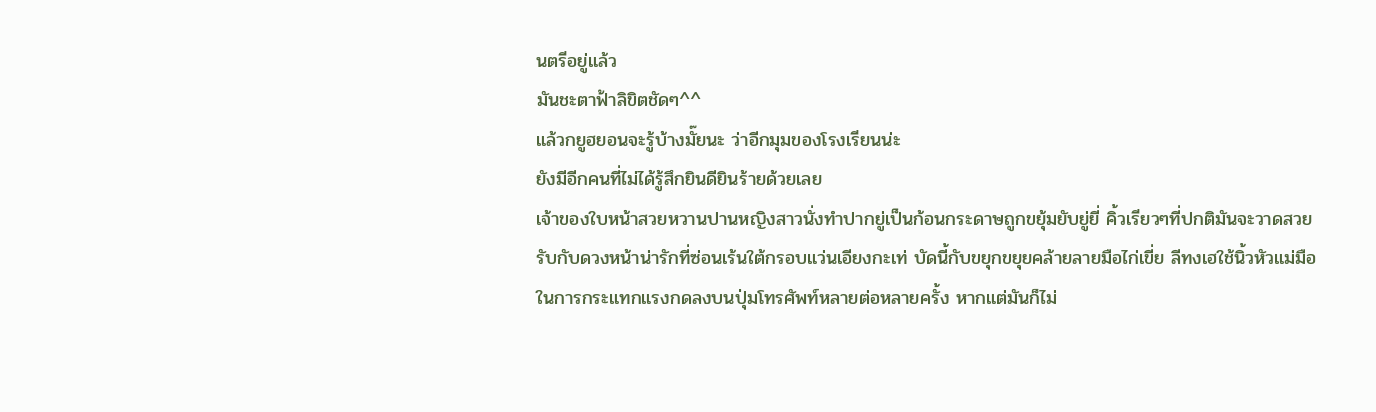นตรีอยู่แล้ว
มันชะตาฟ้าลิขิตชัดๆ^^
แล้วกยูฮยอนจะรู้บ้างมั๊ยนะ ว่าอีกมุมของโรงเรียนน่ะ
ยังมีอีกคนที่ไม่ได้รู้สึกยินดียินร้ายด้วยเลย
เจ้าของใบหน้าสวยหวานปานหญิงสาวนั่งทำปากยู่เป็นก้อนกระดาษถูกขยุ้มยับยู่ยี่ คิ้วเรียวๆที่ปกติมันจะวาดสวยรับกับดวงหน้าน่ารักที่ซ่อนเร้นใต้กรอบแว่นเอียงกะเท่ บัดนี้กับขยุกขยุยคล้ายลายมือไก่เขี่ย ลีทงเฮใช้นิ้วหัวแม่มือในการกระแทกแรงกดลงบนปุ่มโทรศัพท์หลายต่อหลายครั้ง หากแต่มันก็ไม่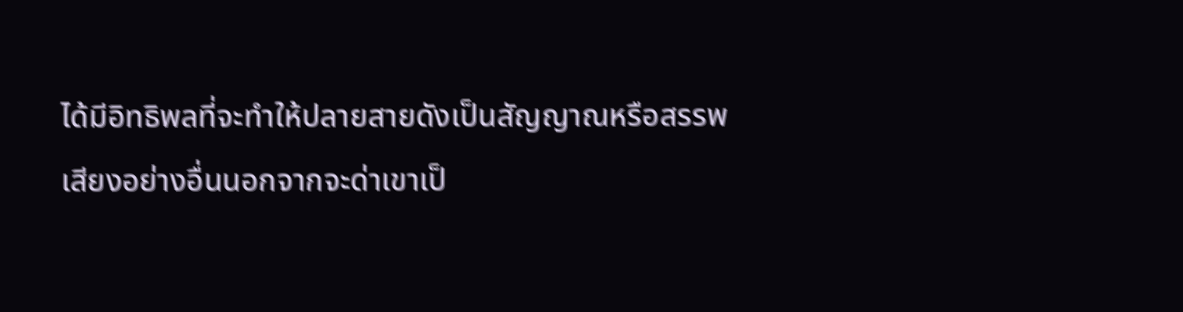ได้มีอิทธิพลที่จะทำให้ปลายสายดังเป็นสัญญาณหรือสรรพเสียงอย่างอื่นนอกจากจะด่าเขาเป็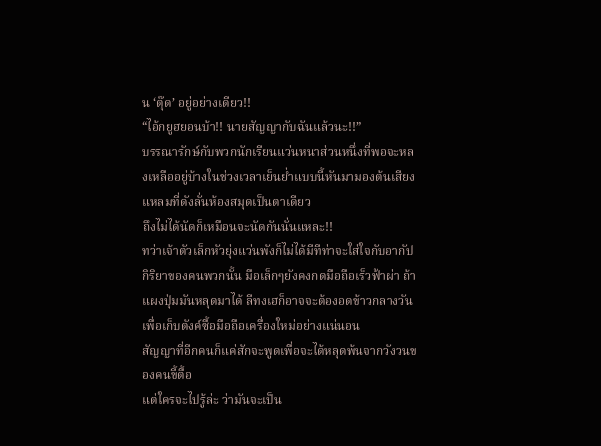น ‘ตุ๊ด’ อยู่อย่างเดียว!!
“ไอ้กยูฮยอนบ้า!! นายสัญญากับฉันแล้วนะ!!”
บรรณารักษ์กับพวกนักเรียนแว่นหนาส่วนหนึ่งที่พอจะหลงเหลืออยู่บ้างในช่วงเวลาเย็นย่ำแบบนี้หันมามองต้นเสียงแหลมที่ดังลั่นห้องสมุดเป็นตาเดียว
ถึงไม่ได้นัดก็เหมือนจะนัดกันนั่นแหละ!!
ทว่าเจ้าตัวเล็กหัวยุ่งแว่นพังก็ไม่ได้มีทีท่าจะใส่ใจกับอากัปกิริยาของคนพวกนั้น มือเล็กๆยังคงกดมือถือเร็วฟ้าผ่า ถ้าแผงปุ่มมันหลุดมาได้ ลีทงเฮก็อาจจะต้องอดข้าวกลางวันเพื่อเก็บตังค์ซื้อมือถือเครื่องใหม่อย่างแน่นอน
สัญญาที่อีกคนก็แค่สักจะพูดเพื่อจะได้หลุดพ้นจากวังวนของคนขี้ตื้อ
แต่ใครจะไปรู้ล่ะ ว่ามันจะเป็น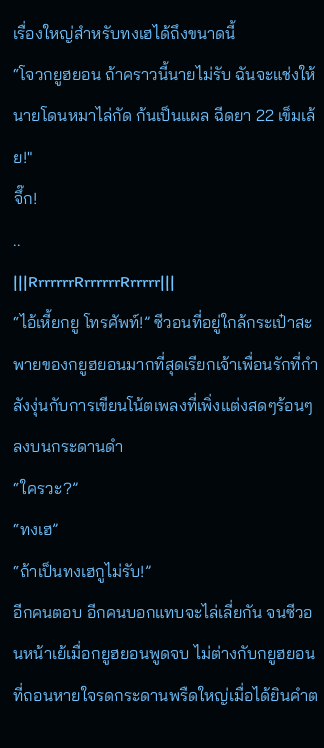เรื่องใหญ่สำหรับทงเฮได้ถึงขนาดนี้
“โจวกยูฮยอน ถ้าคราวนี้นายไม่รับ ฉันจะแช่งให้นายโดนหมาไล่กัด ก้นเป็นแผล ฉีดยา 22 เข็มเล้ย!"
จึ๊ก!
..
|||RrrrrrrRrrrrrrRrrrrr|||
“ไอ้เหี้ยกยู โทรศัพท์!” ซีวอนที่อยู่ใกล้กระเป๋าสะพายของกยูฮยอนมากที่สุดเรียกเจ้าเพื่อนรักที่กำลังงุ่นกับการเขียนโน้ตเพลงที่เพิ่งแต่งสดๆร้อนๆลงบนกระดานดำ
“ใครวะ?”
“ทงเฮ”
“ถ้าเป็นทงเฮกูไม่รับ!”
อีกคนตอบ อีกคนบอกแทบจะไล่เลี่ยกัน จนซีวอนหน้าเย้เมื่อกยูฮยอนพูดจบ ไม่ต่างกับกยูฮยอนที่ถอนหายใจรดกระดานพรืดใหญ่เมื่อได้ยินคำต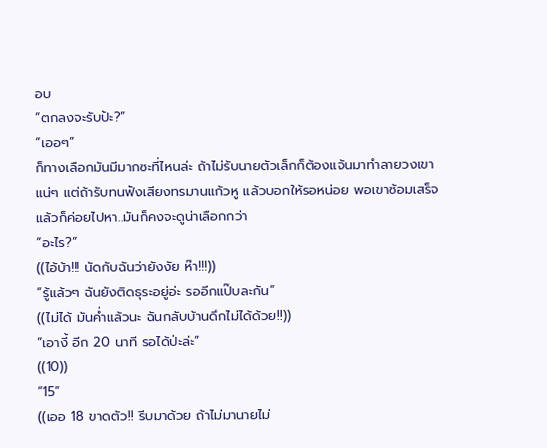อบ
“ตกลงจะรับป้ะ?”
“เออๆ”
ก็ทางเลือกมันมีมากซะที่ไหนล่ะ ถ้าไม่รับนายตัวเล็กก็ต้องแจ้นมาทำลายวงเขาแน่ๆ แต่ถ้ารับทนฟังเสียงทรมานแก้วหู แล้วบอกให้รอหน่อย พอเขาซ้อมเสร็จแล้วก็ค่อยไปหา..มันก็คงจะดูน่าเลือกกว่า
“อะไร?”
((ไอ้บ้า!!! นัดกับฉันว่ายังงัย ห๊า!!!))
“รู้แล้วๆ ฉันยังติดธุระอยู่อ่ะ รออีกแป๊บละกัน”
((ไม่ได้ มันค่ำแล้วนะ ฉันกลับบ้านดึกไม่ได้ด้วย!!))
“เอางี้ อีก 20 นาที รอได้ป่ะล่ะ”
((10))
“15”
((เออ 18 ขาดตัว!! รีบมาด้วย ถ้าไม่มานายไม่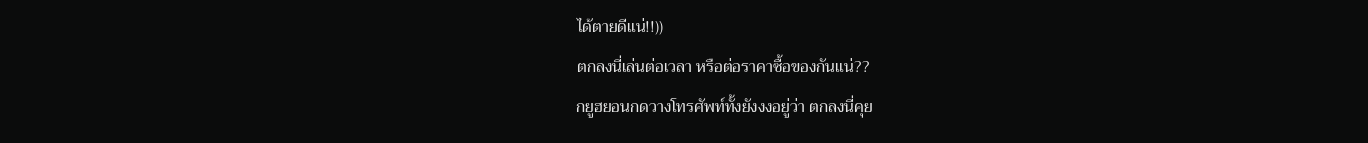ได้ตายดีแน่!!))
ตกลงนี่เล่นต่อเวลา หรือต่อราคาซื้อของกันแน่??
กยูฮยอนกดวางโทรศัพท์ทั้งยังงงอยู่ว่า ตกลงนี่คุย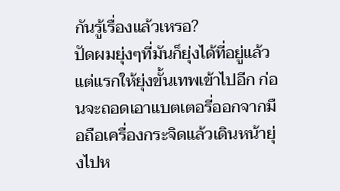กันรู้เรื่องแล้วเหรอ?
ปัดผมยุ่งๆที่มันก็ยุ่งได้ที่อยู่แล้วแต่แรกให้ยุ่งขั้นเทพเข้าไปอีก ก่อนจะถอดเอาแบตเตอรี่ออกจากมือถือเครื่องกระจิดแล้วเดินหน้ายุ่งไปห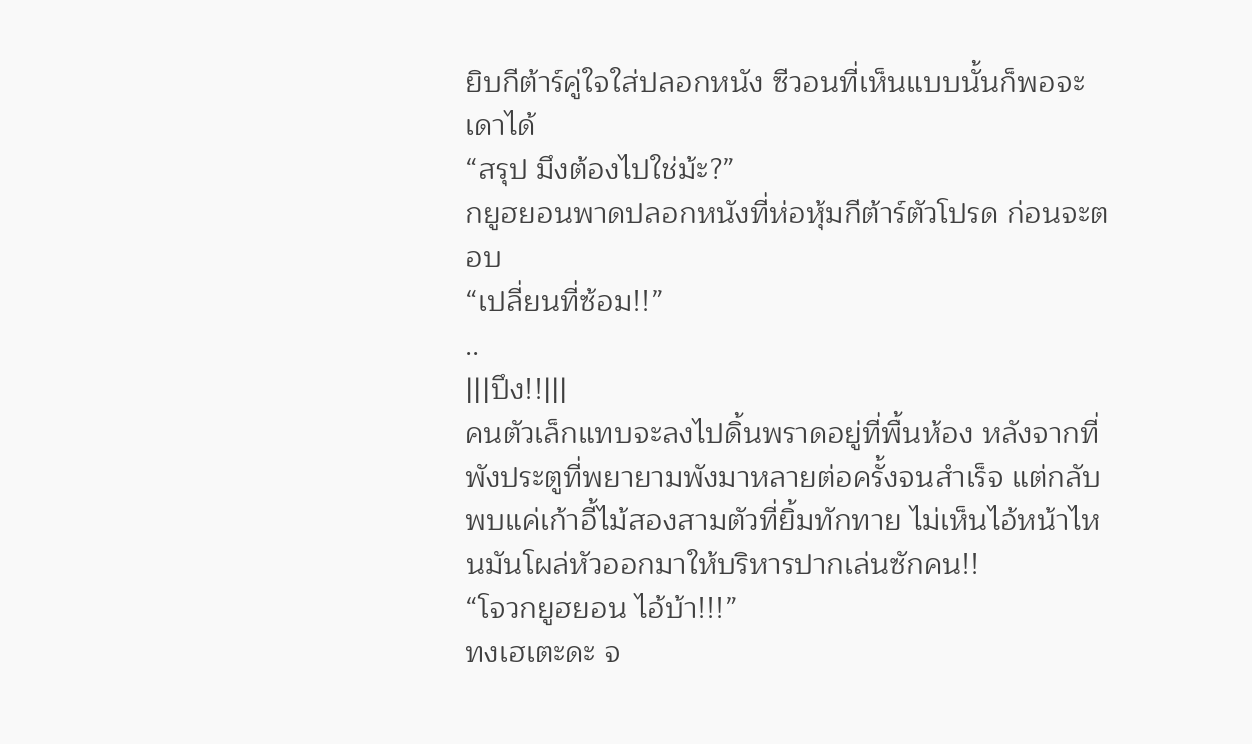ยิบกีต้าร์คู่ใจใส่ปลอกหนัง ซีวอนที่เห็นแบบนั้นก็พอจะเดาได้
“สรุป มึงต้องไปใช่ม้ะ?”
กยูฮยอนพาดปลอกหนังที่ห่อหุ้มกีต้าร์ตัวโปรด ก่อนจะตอบ
“เปลี่ยนที่ซ้อม!!”
..
|||ปึง!!|||
คนตัวเล็กแทบจะลงไปดิ้นพราดอยู่ที่พื้นห้อง หลังจากที่พังประตูที่พยายามพังมาหลายต่อครั้งจนสำเร็จ แต่กลับพบแค่เก้าอี้ไม้สองสามตัวที่ยิ้มทักทาย ไม่เห็นไอ้หน้าไหนมันโผล่หัวออกมาให้บริหารปากเล่นซักคน!!
“โจวกยูฮยอน ไอ้บ้า!!!”
ทงเฮเตะดะ จ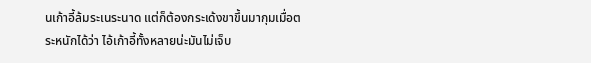นเก้าอี้ล้มระเนระนาด แต่ก็ต้องกระเด้งขาขึ้นมากุมเมื่อตระหนักได้ว่า ไอ้เก้าอี้ทั้งหลายน่ะมันไม่เจ็บ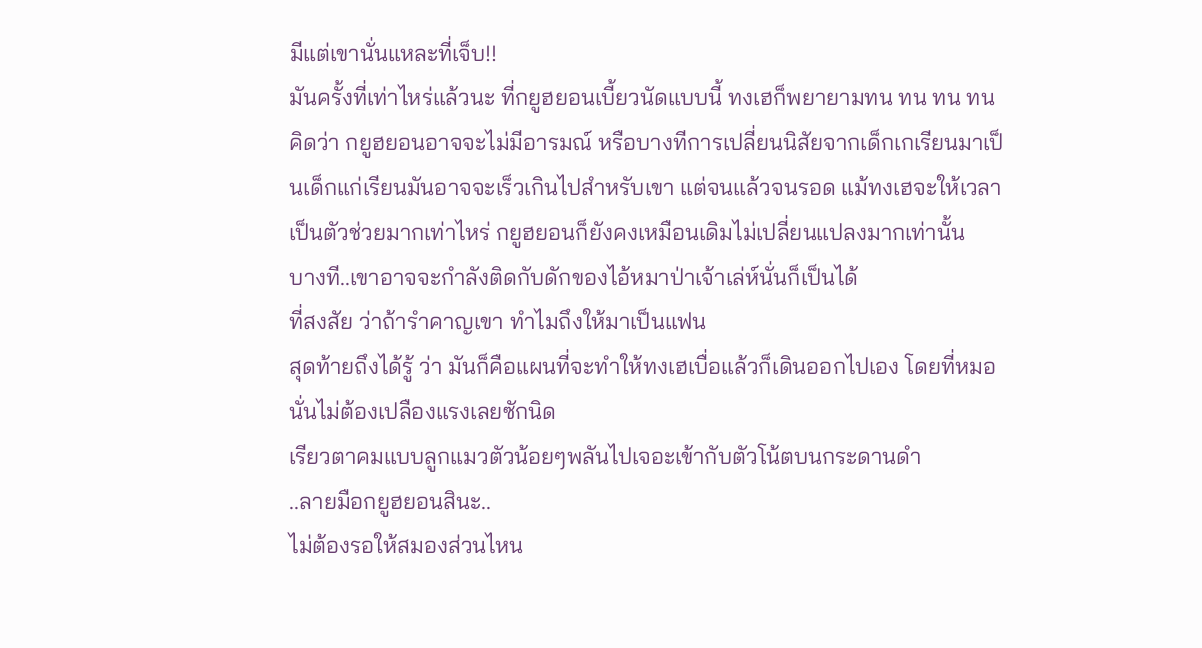มีแต่เขานั่นแหละที่เจ็บ!!
มันครั้งที่เท่าไหร่แล้วนะ ที่กยูฮยอนเบี้ยวนัดแบบนี้ ทงเฮก็พยายามทน ทน ทน ทน คิดว่า กยูฮยอนอาจจะไม่มีอารมณ์ หรือบางทีการเปลี่ยนนิสัยจากเด็กเกเรียนมาเป็นเด็กแก่เรียนมันอาจจะเร็วเกินไปสำหรับเขา แต่จนแล้วจนรอด แม้ทงเฮจะให้เวลาเป็นตัวช่วยมากเท่าไหร่ กยูฮยอนก็ยังคงเหมือนเดิมไม่เปลี่ยนแปลงมากเท่านั้น
บางที..เขาอาจจะกำลังติดกับดักของไอ้หมาป่าเจ้าเล่ห์นั่นก็เป็นได้
ที่สงสัย ว่าถ้ารำคาญเขา ทำไมถึงให้มาเป็นแฟน
สุดท้ายถึงได้รู้ ว่า มันก็คือแผนที่จะทำให้ทงเฮเบื่อแล้วก็เดินออกไปเอง โดยที่หมอนั่นไม่ต้องเปลืองแรงเลยซักนิด
เรียวตาคมแบบลูกแมวตัวน้อยๆพลันไปเจอะเข้ากับตัวโน้ตบนกระดานดำ
..ลายมือกยูฮยอนสินะ..
ไม่ต้องรอให้สมองส่วนไหน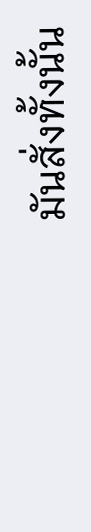มันสั่งทั้งนั้น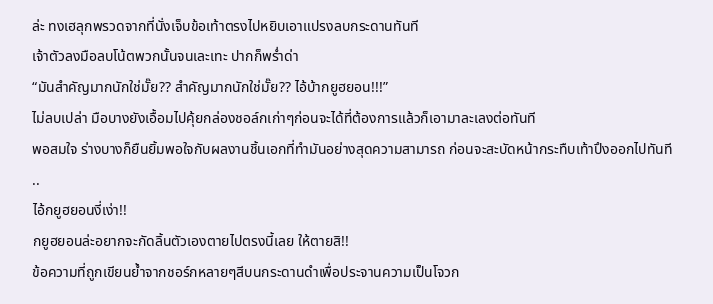ล่ะ ทงเฮลุกพรวดจากที่นั่งเจ็บข้อเท้าตรงไปหยิบเอาแปรงลบกระดานทันที
เจ้าตัวลงมือลบโน้ตพวกนั้นจนเละเทะ ปากก็พร่ำด่า
“มันสำคัญมากนักใช่มั๊ย?? สำคัญมากนักใช่มั๊ย?? ไอ้บ้ากยูฮยอน!!!”
ไม่ลบเปล่า มือบางยังเอื้อมไปคุ้ยกล่องชอล์กเก่าๆก่อนจะได้ที่ต้องการแล้วก็เอามาละเลงต่อทันที
พอสมใจ ร่างบางก็ยืนยิ้มพอใจกับผลงานชิ้นเอกที่ทำมันอย่างสุดความสามารถ ก่อนจะสะบัดหน้ากระทืบเท้าปึงออกไปทันที
..
ไอ้กยูฮยอนงี่เง่า!!
กยูฮยอนล่ะอยากจะกัดลิ้นตัวเองตายไปตรงนี้เลย ให้ตายสิ!!
ข้อความที่ถูกเขียนย้ำจากชอร์กหลายๆสีบนกระดานดำเพื่อประจานความเป็นโจวก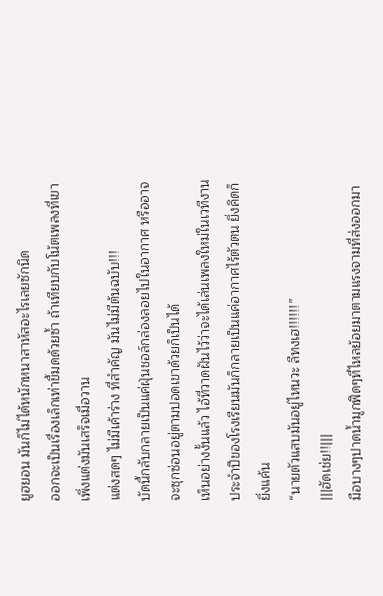ยูฮยอน มันก็ไม่ได้หนักหนาสาหัสอะไรเลยซักนิด
ออกจะเป็นเรื่องเล็กเท่าขี้มดด้วยซ้ำ ถ้าเทียบกับโน้ตเพลงที่เขาเพิ่งแต่งมันเสร็จเมื่อวาน
แต่งสดๆ ไม่มีเค้าร่าง ที่สำคัญ มันไม่มีต้นฉบับ!!!
บัดนี้กลับกลายเป็นแค่ฝุ่นชอล์กล่องลอยไปในอากาศ หรืออาจจะซุกซ่อนอยู่ตามปอดเขาด้วยก็เป็นได้
เห็นอย่างงั้นแล้ว ไอ้ที่วาดฝันไว้ว่าจะได้เล่นเพลงใหม่ในเวทีงานประจำปีของโรงเรียนมันก็กลายเป็นแค่อากาศไร้ตัวตน ยิ่งคิดก็ยิ่งแค้น
“นายตัวแสบมันอยู่ไหนวะ ลีทงเฮ!!!!!!”
|||ฮัดเช่ย!!|||
มือบางๆปาดน้ำมูกฟึดๆที่ไหลย้อยมาตามแรงจามที่ส่งออกมา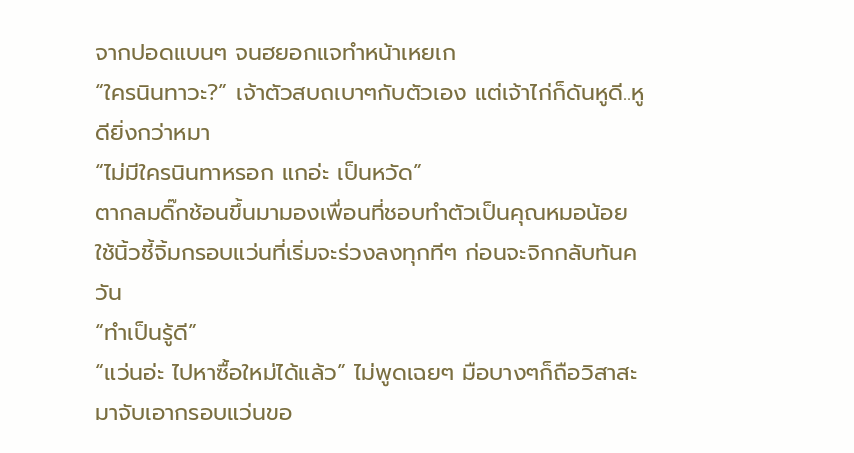จากปอดแบนๆ จนฮยอกแจทำหน้าเหยเก
“ใครนินทาวะ?” เจ้าตัวสบถเบาๆกับตัวเอง แต่เจ้าไก่ก็ดันหูดี..หูดียิ่งกว่าหมา
“ไม่มีใครนินทาหรอก แกอ่ะ เป็นหวัด”
ตากลมดิ๊กช้อนขึ้นมามองเพื่อนที่ชอบทำตัวเป็นคุณหมอน้อย ใช้นิ้วชี้จิ้มกรอบแว่นที่เริ่มจะร่วงลงทุกทีๆ ก่อนจะจิกกลับทันควัน
“ทำเป็นรู้ดี”
“แว่นอ่ะ ไปหาซื้อใหม่ได้แล้ว” ไม่พูดเฉยๆ มือบางๆก็ถือวิสาสะมาจับเอากรอบแว่นขอ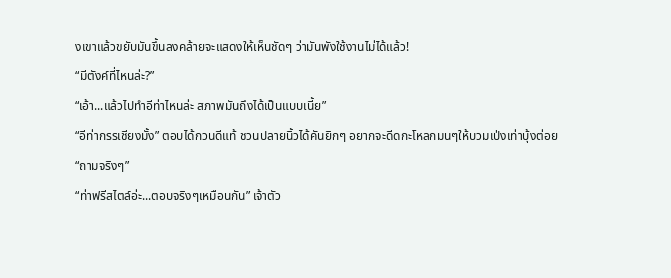งเขาแล้วขยับมันขึ้นลงคล้ายจะแสดงให้เห็นชัดๆ ว่ามันพังใช้งานไม่ได้แล้ว!
“มีตังค์ที่ไหนล่ะ?”
“เอ้า...แล้วไปทำอีท่าไหนล่ะ สภาพมันถึงได้เป็นแบบเนี้ย”
“อีท่ากรรเชียงมั้ง” ตอบได้กวนดีแท้ ชวนปลายนิ้วได้คันยิกๆ อยากจะดีดกะโหลกมนๆให้บวมเป่งเท่าบุ้งต่อย
“ถามจริงๆ”
“ท่าฟรีสไตล์อ่ะ...ตอบจริงๆเหมือนกัน” เจ้าตัว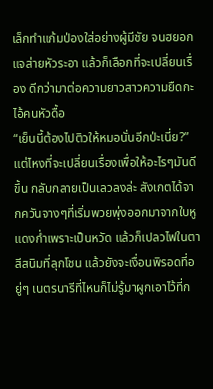เล็กทำแก้มป่องใส่อย่างผู้มีชัย จนฮยอกแจส่ายหัวระอา แล้วก็เลือกที่จะเปลี่ยนเรื่อง ดีกว่ามาต่อความยาวสาวความยืดกะไอ้คนหัวดื้อ
“เย็นนี้ต้องไปติวให้หมอนั่นอีกป่ะเนี่ย?”
แต่ไหงที่จะเปลี่ยนเรื่องเพื่อให้อะไรๆมันดีขึ้น กลับกลายเป็นเลวลงล่ะ สังเกตได้จากควันจางๆที่เริ่มพวยพุ่งออกมาจากใบหูแดงก่ำเพราะเป็นหวัด แล้วก็เปลวไฟในตาสีสนิมที่ลุกโชน แล้วยังจะเงื่อนพิรอดที่อยู่ๆ เนตรนารีที่ไหนก็ไม่รู้มาผูกเอาไว้ที่ก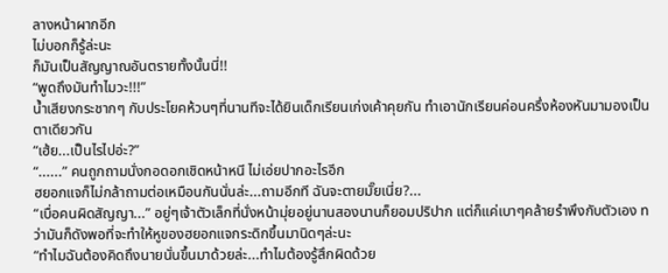ลางหน้าผากอีก
ไม่บอกก็รู้ล่ะนะ
ก็มันเป็นสัญญาณอันตรายทั้งนั้นนี่!!
“พูดถึงมันทำไมวะ!!!”
น้ำเสียงกระชากๆ กับประโยคห้วนๆที่นานทีจะได้ยินเด็กเรียนเก่งเค้าคุยกัน ทำเอานักเรียนค่อนครึ่งห้องหันมามองเป็นตาเดียวกัน
“เฮ้ย...เป็นไรไปอ่ะ?”
“......” คนถูกถามนั่งกอดอกเชิดหน้าหนี ไม่เอ่ยปากอะไรอีก
ฮยอกแจก็ไม่กล้าถามต่อเหมือนกันนั่นล่ะ...ถามอีกที ฉันจะตายมั๊ยเนี่ย?...
“เบื่อคนผิดสัญญา...” อยู่ๆเจ้าตัวเล็กที่นั่งหน้ามุ่ยอยู่นานสองนานก็ยอมปริปาก แต่ก็แค่เบาๆคล้ายรำพึงกับตัวเอง ทว่ามันก็ดังพอที่จะทำให้หูของฮยอกแจกระดิกขึ้นมานิดๆล่ะนะ
“ทำไมฉันต้องคิดถึงนายนั่นขึ้นมาด้วยล่ะ...ทำไมต้องรู้สึกผิดด้วย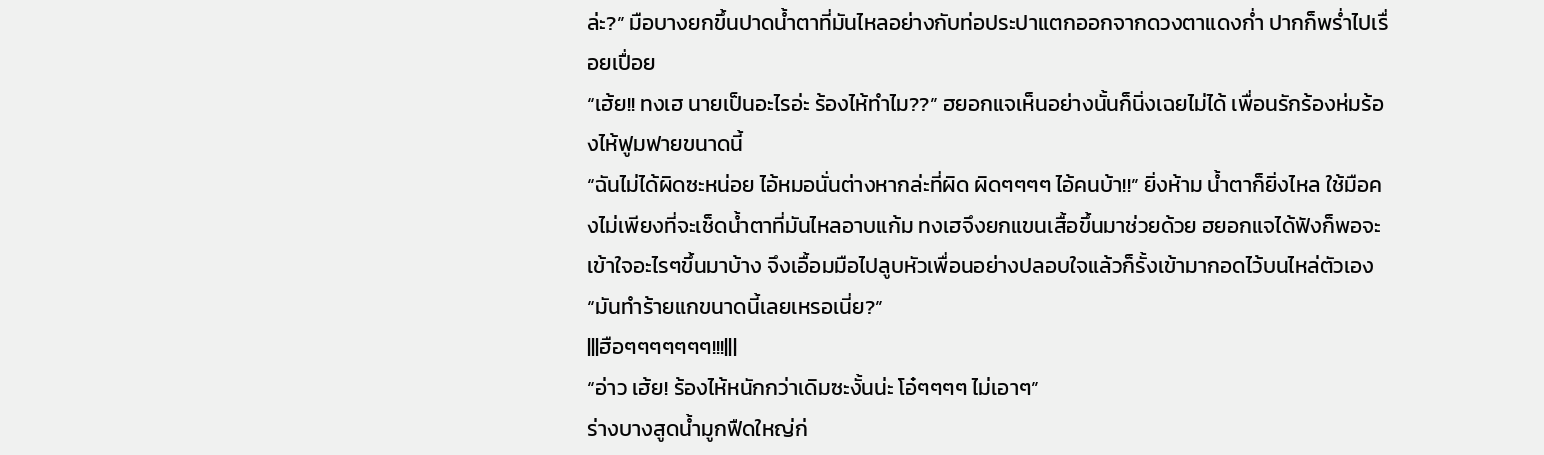ล่ะ?” มือบางยกขึ้นปาดน้ำตาที่มันไหลอย่างกับท่อประปาแตกออกจากดวงตาแดงก่ำ ปากก็พร่ำไปเรื่อยเปื่อย
“เฮ้ย!! ทงเฮ นายเป็นอะไรอ่ะ ร้องไห้ทำไม??” ฮยอกแจเห็นอย่างนั้นก็นิ่งเฉยไม่ได้ เพื่อนรักร้องห่มร้องไห้ฟูมฟายขนาดนี้
“ฉันไม่ได้ผิดซะหน่อย ไอ้หมอนั่นต่างหากล่ะที่ผิด ผิดๆๆๆๆ ไอ้คนบ้า!!” ยิ่งห้าม น้ำตาก็ยิ่งไหล ใช้มือคงไม่เพียงที่จะเช็ดน้ำตาที่มันไหลอาบแก้ม ทงเฮจึงยกแขนเสื้อขึ้นมาช่วยด้วย ฮยอกแจได้ฟังก็พอจะเข้าใจอะไรๆขึ้นมาบ้าง จึงเอื้อมมือไปลูบหัวเพื่อนอย่างปลอบใจแล้วก็รั้งเข้ามากอดไว้บนไหล่ตัวเอง
“มันทำร้ายแกขนาดนี้เลยเหรอเนี่ย?”
|||ฮือๆๆๆๆๆๆๆ!!!|||
“อ่าว เฮ้ย! ร้องไห้หนักกว่าเดิมซะงั้นน่ะ โอ๋ๆๆๆๆ ไม่เอาๆ”
ร่างบางสูดน้ำมูกฟืดใหญ่ก่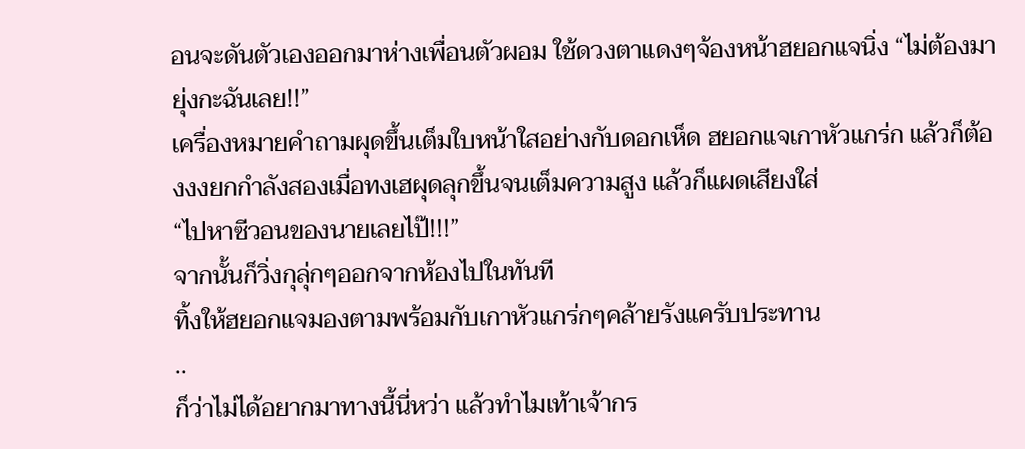อนจะดันตัวเองออกมาห่างเพื่อนตัวผอม ใช้ดวงตาแดงๆจ้องหน้าฮยอกแจนิ่ง “ไม่ต้องมายุ่งกะฉันเลย!!”
เครื่องหมายคำถามผุดขึ้นเต็มใบหน้าใสอย่างกับดอกเห็ด ฮยอกแจเกาหัวแกร่ก แล้วก็ต้องงงยกกำลังสองเมื่อทงเฮผุดลุกขึ้นจนเต็มความสูง แล้วก็แผดเสียงใส่
“ไปหาซีวอนของนายเลยไป๊!!!”
จากนั้นก็วิ่งกุลุ่กๆออกจากห้องไปในทันที
ทิ้งให้ฮยอกแจมองตามพร้อมกับเกาหัวแกร่กๆคล้ายรังแครับประทาน
..
ก็ว่าไม่ได้อยากมาทางนี้นี่หว่า แล้วทำไมเท้าเจ้ากร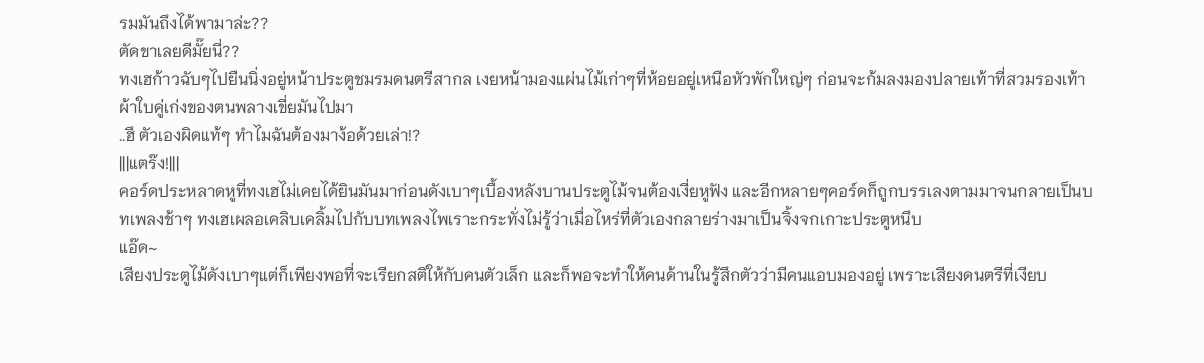รมมันถึงได้พามาล่ะ??
ตัดขาเลยดีมั๊ยนี่??
ทงเฮก้าวฉับๆไปยืนนิ่งอยู่หน้าประตูชมรมดนตรีสากล เงยหน้ามองแผ่นไม้เก่าๆที่ห้อยอยู่เหนือหัวพักใหญ่ๆ ก่อนจะก้มลงมองปลายเท้าที่สวมรองเท้าผ้าใบคู่เก่งของตนพลางเขี่ยมันไปมา
..ฮึ ตัวเองผิดแท้ๆ ทำไมฉันต้องมาง้อด้วยเล่า!?
|||แตร๊ง!|||
คอร์ดประหลาดหูที่ทงเฮไม่เคยได้ยินมันมาก่อนดังเบาๆเบื้องหลังบานประตูไม้จนต้องเงี่ยหูฟัง และอีกหลายๆคอร์ดก็ถูกบรรเลงตามมาจนกลายเป็นบทเพลงช้าๆ ทงเฮเผลอเคลิบเคลิ้มไปกับบทเพลงไพเราะกระทั่งไม่รู้ว่าเมื่อไหร่ที่ตัวเองกลายร่างมาเป็นจิ้งจกเกาะประตูหนึบ
แอ๊ด~
เสียงประตูไม้ดังเบาๆแต่ก็เพียงพอที่จะเรียกสติให้กับคนตัวเล็ก และก็พอจะทำให้คนด้านในรู้สึกตัวว่ามีคนแอบมองอยู่ เพราะเสียงดนตรีที่เงียบ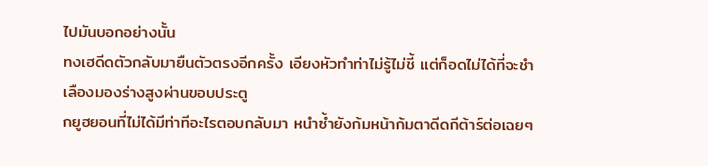ไปมันบอกอย่างนั้น
ทงเฮดีดตัวกลับมายืนตัวตรงอีกครั้ง เอียงหัวทำท่าไม่รู้ไม่ชี้ แต่ก็อดไม่ได้ที่จะชำเลืองมองร่างสูงผ่านขอบประตู
กยูฮยอนที่ไม่ได้มีท่าทีอะไรตอบกลับมา หนำซ้ำยังก้มหน้าก้มตาดีดกีต้าร์ต่อเฉยๆ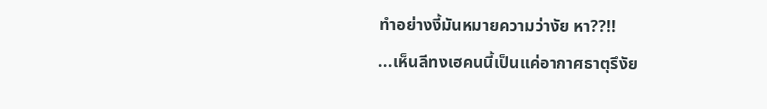ทำอย่างงี้มันหมายความว่างัย หา??!!
...เห็นลีทงเฮคนนี้เป็นแค่อากาศธาตุรึงัย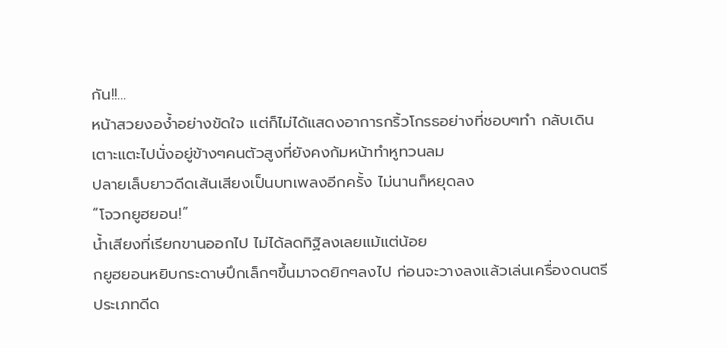กัน!!...
หน้าสวยงอง้ำอย่างขัดใจ แต่ก็ไม่ได้แสดงอาการกริ้วโกรธอย่างที่ชอบๆทำ กลับเดินเตาะแตะไปนั่งอยู่ข้างๆคนตัวสูงที่ยังคงก้มหน้าทำหูทวนลม
ปลายเล็บยาวดีดเส้นเสียงเป็นบทเพลงอีกครั้ง ไม่นานก็หยุดลง
“โจวกยูฮยอน!”
น้ำเสียงที่เรียกขานออกไป ไม่ได้ลดทิฐิลงเลยแม้แต่น้อย
กยูฮยอนหยิบกระดาษปึกเล็กๆขึ้นมาจดยิกๆลงไป ก่อนจะวางลงแล้วเล่นเครื่องดนตรีประเภทดีด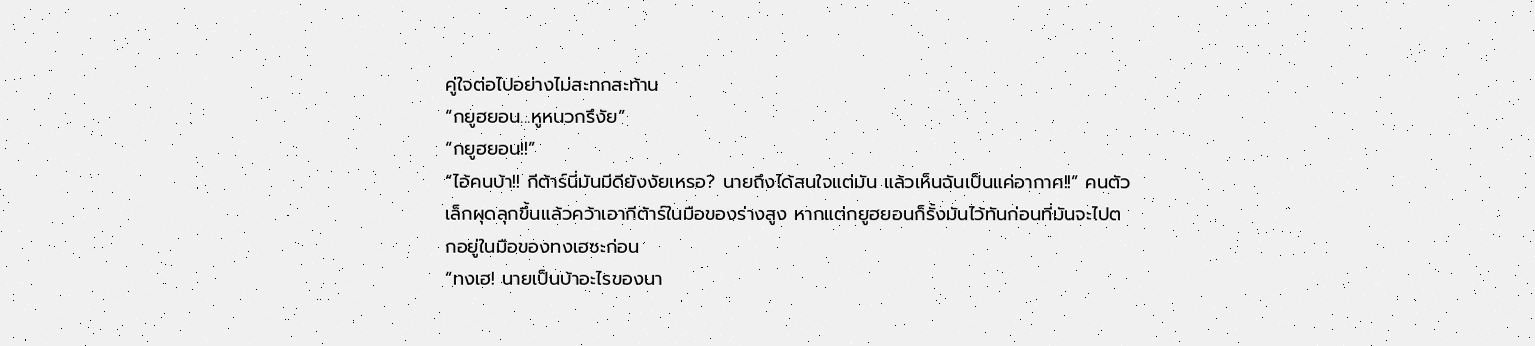คู่ใจต่อไปอย่างไม่สะทกสะท้าน
“กยูฮยอน...หูหนวกรึงัย”
“กยูฮยอน!!”
“ไอ้คนบ้า!! กีต้าร์นี่มันมีดียังงัยเหรอ? นายถึงได้สนใจแต่มัน แล้วเห็นฉันเป็นแค่อากาศ!!” คนตัวเล็กผุดลุกขึ้นแล้วคว้าเอากีต้าร์ในมือของร่างสูง หากแต่กยูฮยอนก็รั้งมันไว้ทันก่อนที่มันจะไปตกอยู่ในมือของทงเฮซะก่อน
“ทงเฮ! นายเป็นบ้าอะไรของนา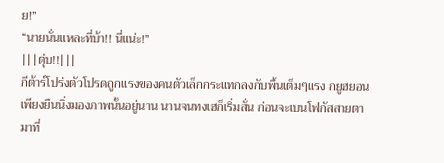ย!”
“นายนั่นแหละที่บ้า!! นี่แน่ะ!”
|||ตุ่บ!!|||
กีต้าร์โปร่งตัวโปรดถูกแรงของคนตัวเล็กกระแทกลงกับพื้นเต็มๆแรง กยูฮยอนเพียงยืนนิ่งมองภาพนั้นอยู่นาน นานจนทงเฮก็เริ่มสั่น ก่อนจะเบนโฟกัสสายตามาที่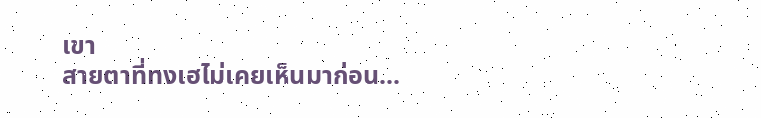เขา
สายตาที่ทงเฮไม่เคยเห็นมาก่อน...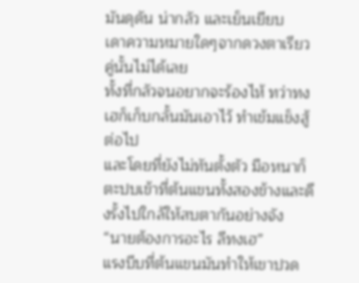มันดุดัน น่ากลัว และเย็นเยียบ
เดาความหมายใดๆจากดวงตาเรียวคู่นั้นไม่ได้เลย
ทั้งที่กลัวจนอยากจะร้องไห้ ทว่าทงเฮก็เก็บกลั้นมันเอาไว้ ทำเข้มแข็งสู้ต่อไป
และโดยที่ยังไม่ทันตั้งตัว มือหนาก็ตะปบเข้าที่ต้นแขนทั้งสองข้างและดึงรั้งไปใกล้ให้สบตากันอย่างจัง
“นายต้องการอะไร ลีทงเฮ”
แรงบีบที่ต้นแขนมันทำให้เขาปวด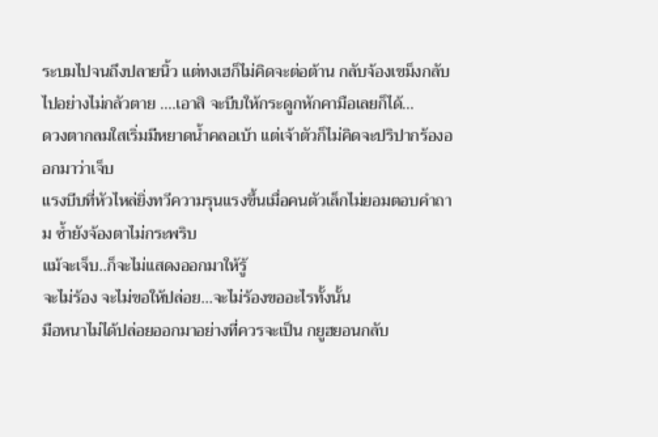ระบมไปจนถึงปลายนิ้ว แต่ทงเฮก็ไม่คิดจะต่อต้าน กลับจ้องเขม็งกลับไปอย่างไม่กลัวตาย ....เอาสิ จะบีบให้กระดูกหักคามือเลยก็ได้...
ดวงตากลมใสเริ่มมีหยาดน้ำคลอเบ้า แต่เจ้าตัวก็ไม่คิดจะปริปากร้องออกมาว่าเจ็บ
แรงบีบที่หัวไหล่ยิ่งทวีความรุนแรงขึ้นเมื่อคนตัวเล็กไม่ยอมตอบคำถาม ซ้ำยังจ้องตาไม่กระพริบ
แม้จะเจ็บ..ก็จะไม่แสดงออกมาให้รู้
จะไม่ร้อง จะไม่ขอให้ปล่อย...จะไม่ร้องขออะไรทั้งนั้น
มือหนาไม่ได้ปล่อยออกมาอย่างที่ควรจะเป็น กยูฮยอนกลับ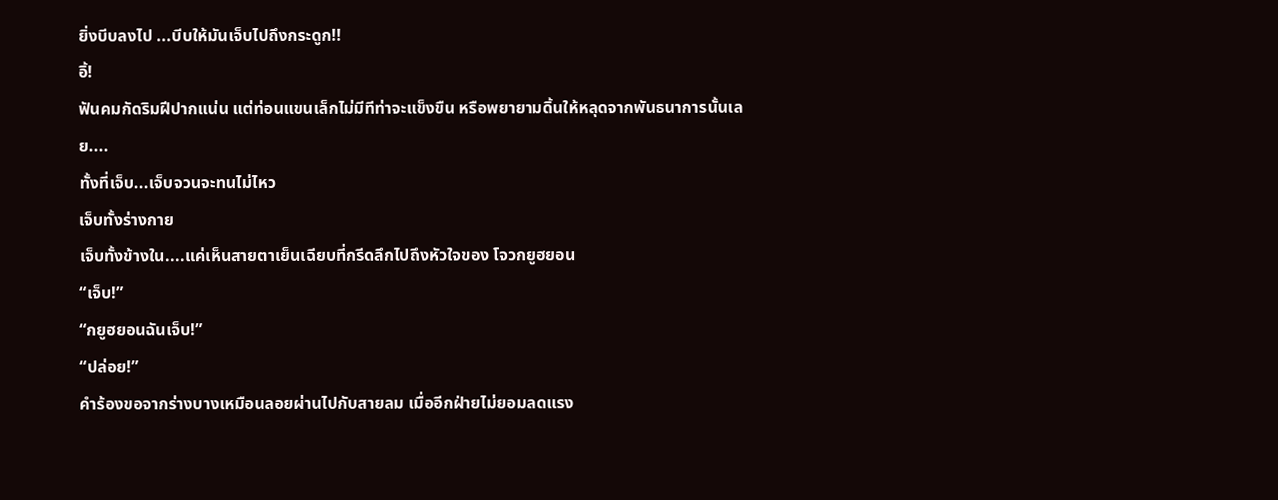ยิ่งบีบลงไป ...บีบให้มันเจ็บไปถึงกระดูก!!
อิ้!
ฟันคมกัดริมฝีปากแน่น แต่ท่อนแขนเล็กไม่มีทีท่าจะแข็งขืน หรือพยายามดิ้นให้หลุดจากพันธนาการนั้นเลย....
ทั้งที่เจ็บ...เจ็บจวนจะทนไม่ไหว
เจ็บทั้งร่างกาย
เจ็บทั้งข้างใน....แค่เห็นสายตาเย็นเฉียบที่กรีดลึกไปถึงหัวใจของ โจวกยูฮยอน
“เจ็บ!”
“กยูฮยอนฉันเจ็บ!”
“ปล่อย!”
คำร้องขอจากร่างบางเหมือนลอยผ่านไปกับสายลม เมื่ออีกฝ่ายไม่ยอมลดแรง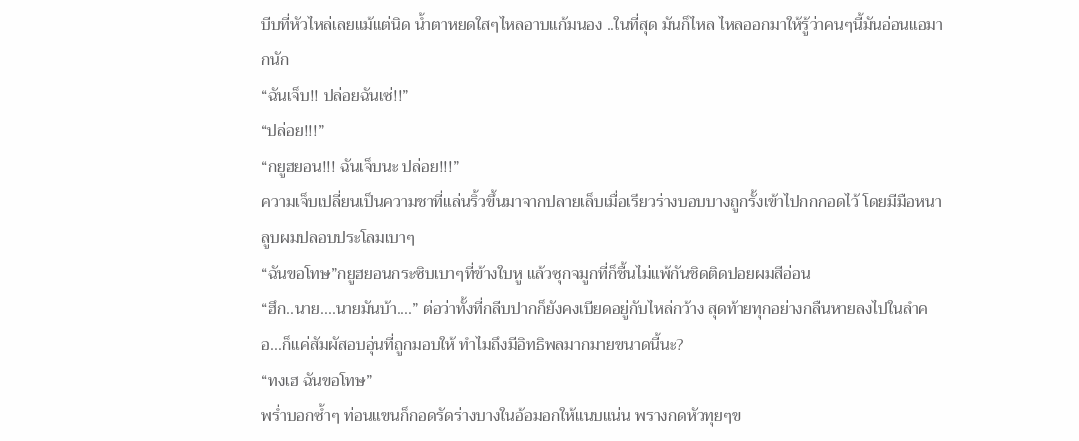บีบที่หัวไหล่เลยแม้แต่นิด น้ำตาหยดใสๆไหลอาบแก้มนอง ..ในที่สุด มันก็ไหล ไหลออกมาให้รู้ว่าคนๆนี้มันอ่อนแอมากนัก
“ฉันเจ็บ!! ปล่อยฉันเซ่!!”
“ปล่อย!!!”
“กยูฮยอน!!! ฉันเจ็บนะ ปล่อย!!!”
ความเจ็บเปลี่ยนเป็นความชาที่แล่นริ้วขึ้นมาจากปลายเล็บเมื่อเรียวร่างบอบบางถูกรั้งเข้าไปกกกอดไว้ โดยมีมือหนาลูบผมปลอบประโลมเบาๆ
“ฉันขอโทษ”กยูฮยอนกระซิบเบาๆที่ข้างใบหู แล้วซุกจมูกที่ก็ชื้นไม่แพ้กันชิดติดปอยผมสีอ่อน
“ฮึก..นาย....นายมันบ้า....” ต่อว่าทั้งที่กลีบปากก็ยังคงเบียดอยู่กับไหล่กว้าง สุดท้ายทุกอย่างกลืนหายลงไปในลำคอ...ก็แค่สัมผัสอบอุ่นที่ถูกมอบให้ ทำไมถึงมีอิทธิพลมากมายขนาดนี้นะ?
“ทงเฮ ฉันขอโทษ”
พร่ำบอกซ้ำๆ ท่อนแขนก็กอดรัดร่างบางในอ้อมอกให้แนบแน่น พรางกดหัวทุยๆข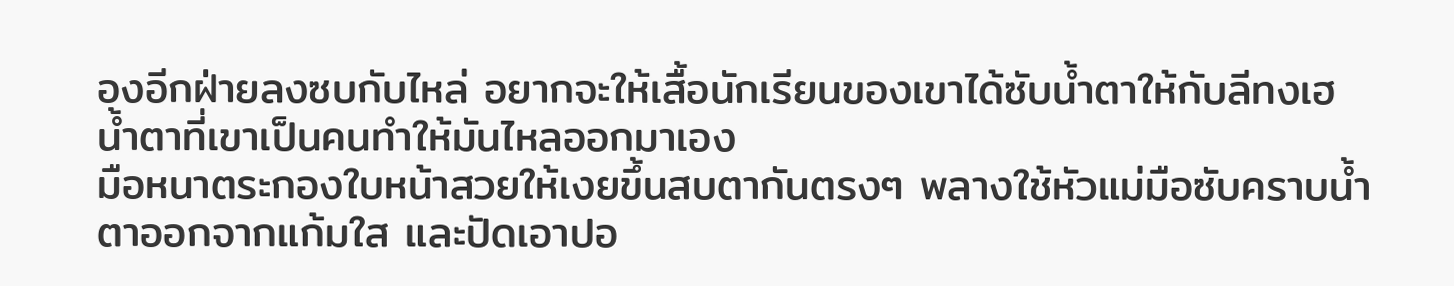องอีกฝ่ายลงซบกับไหล่ อยากจะให้เสื้อนักเรียนของเขาได้ซับน้ำตาให้กับลีทงเฮ
น้ำตาที่เขาเป็นคนทำให้มันไหลออกมาเอง
มือหนาตระกองใบหน้าสวยให้เงยขึ้นสบตากันตรงๆ พลางใช้หัวแม่มือซับคราบน้ำตาออกจากแก้มใส และปัดเอาปอ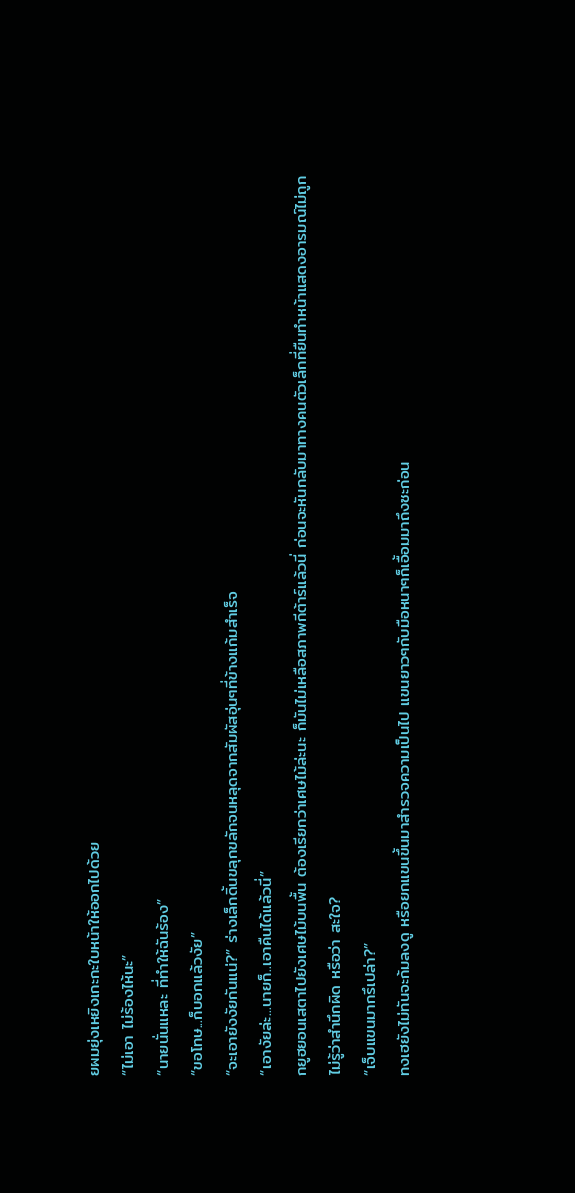ยผมยุ่งเหยิงเกะกะใบหน้าให้ออกไปด้วย
“ไม่เอา ไม่ร้องไห้นะ”
“นายนั่นแหละ ที่ทำให้ฉันร้อง”
“ขอโทษ...ก็บอกแล้วงัย”
“จะเอายังงัยกันแน่?” ร่างเล็กดิ้นขลุกขลักจนหลุดจากสัมผัสอุ่นๆที่ข้างแก้มสำเร็จ
“เอางัยล่ะ...นายก็..เอาคืนได้แล้วนี่”
กยูฮยอนเสตาไปยังเศษไม้บนพื้น ต้องเรียกว่าเศษไม้ล่ะนะ ก็มันไม่เหลือสภาพกีต้าร์แล้วนี่ ก่อนจะหันกลับมาทางคนตัวเล็กที่ยืนทำหน้าแสดงอารมณ์ไม่ถูก
ไม่รู้ว่าสำนึกผิด หรือว่า สะใจ?
“เจ็บแขนมากรึเปล่า?”
ทงเฮยังไม่ทันจะก้มลงดู หรือยกแขนขึ้นมาสำรวจความเป็นไป แขนยาวๆกับมือหนาๆก็เอื้อมมาถึงซะก่อน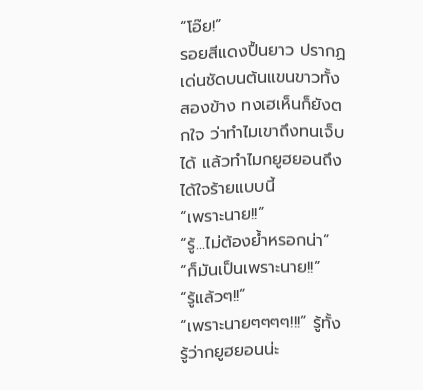“โอ๊ย!”
รอยสีแดงปื้นยาว ปรากฏเด่นชัดบนต้นแขนขาวทั้งสองข้าง ทงเฮเห็นก็ยังตกใจ ว่าทำไมเขาถึงทนเจ็บได้ แล้วทำไมกยูฮยอนถึงได้ใจร้ายแบบนี้
“เพราะนาย!!”
“รู้...ไม่ต้องย้ำหรอกน่า”
“ก็มันเป็นเพราะนาย!!”
“รู้แล้วๆ!!”
“เพราะนายๆๆๆๆ!!!” รู้ทั้งรู้ว่ากยูฮยอนน่ะ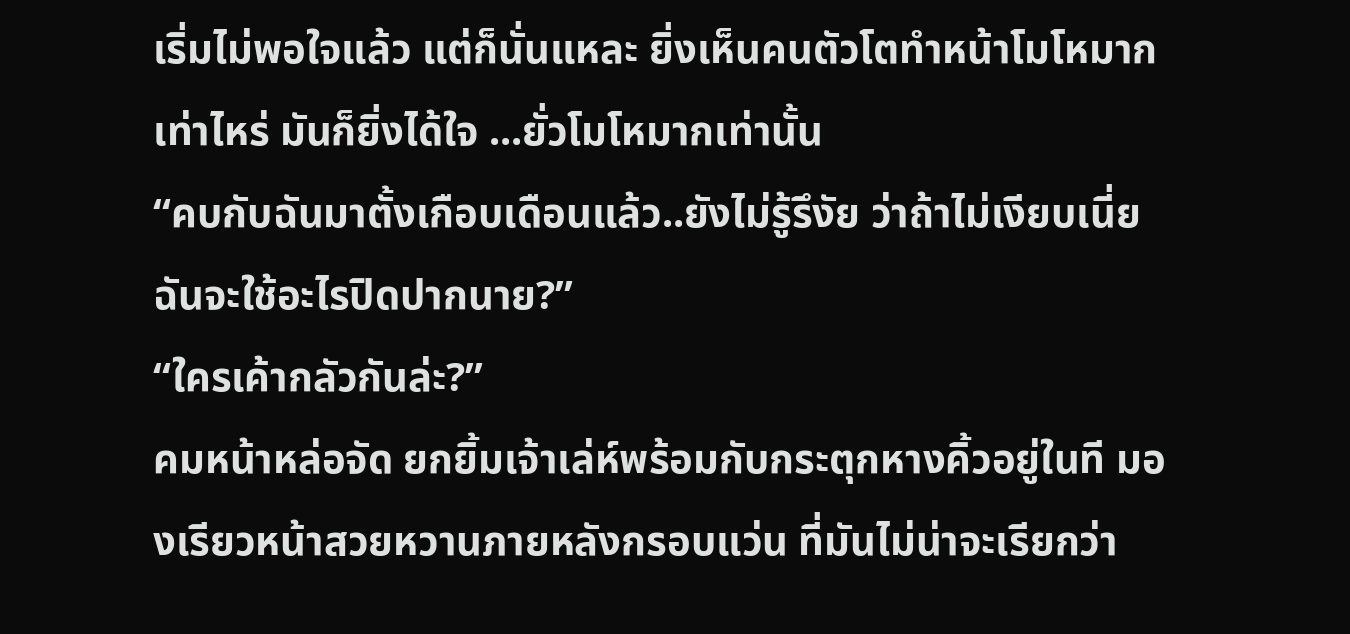เริ่มไม่พอใจแล้ว แต่ก็นั่นแหละ ยิ่งเห็นคนตัวโตทำหน้าโมโหมากเท่าไหร่ มันก็ยิ่งได้ใจ ...ยั่วโมโหมากเท่านั้น
“คบกับฉันมาตั้งเกือบเดือนแล้ว..ยังไม่รู้รึงัย ว่าถ้าไม่เงียบเนี่ย ฉันจะใช้อะไรปิดปากนาย?”
“ใครเค้ากลัวกันล่ะ?”
คมหน้าหล่อจัด ยกยิ้มเจ้าเล่ห์พร้อมกับกระตุกหางคิ้วอยู่ในที มองเรียวหน้าสวยหวานภายหลังกรอบแว่น ที่มันไม่น่าจะเรียกว่า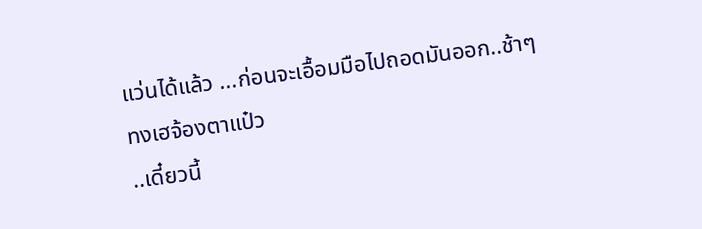แว่นได้แล้ว ...ก่อนจะเอื้อมมือไปถอดมันออก..ช้าๆ
ทงเฮจ้องตาแป๋ว
..เดี๋ยวนี้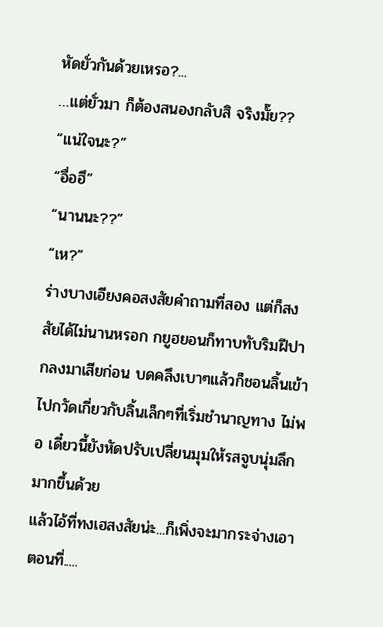หัดยั่วกันด้วยเหรอ?...
…แต่ยั่วมา ก็ต้องสนองกลับสิ จริงมั๊ย??
“แน่ใจนะ?”
“อื่อฮึ”
“นานนะ??”
“เห?”
ร่างบางเอียงคอสงสัยคำถามที่สอง แต่ก็สงสัยได้ไม่นานหรอก กยูฮยอนก็ทาบทับริมฝีปากลงมาเสียก่อน บดคลึงเบาๆแล้วก็ชอนลิ้นเข้าไปกวัดเกี่ยวกับลิ้นเล็กๆที่เริ่มชำนาญทาง ไม่พอ เดี๋ยวนี้ยังหัดปรับเปลี่ยนมุมให้รสจูบนุ่มลึกมากขึ้นด้วย
แล้วไอ้ที่ทงเฮสงสัยน่ะ...ก็เพิ่งจะมากระจ่างเอาตอนที่.....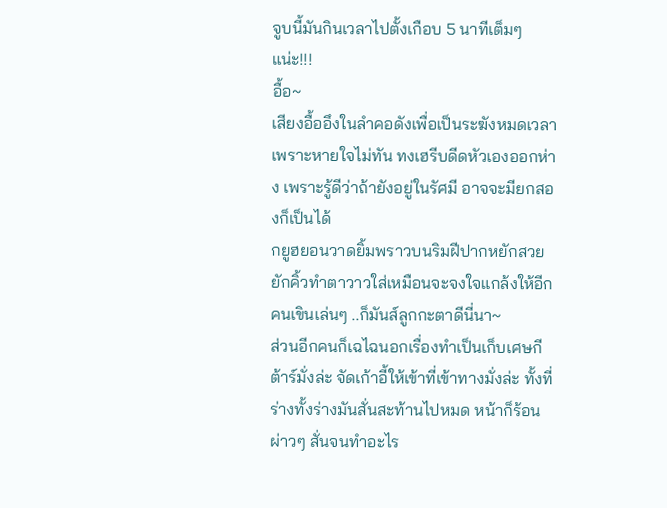จูบนี้มันกินเวลาไปตั้งเกือบ 5 นาทีเต็มๆแน่ะ!!!
อื้อ~
เสียงอื้ออึงในลำคอดังเพื่อเป็นระฆังหมดเวลาเพราะหายใจไม่ทัน ทงเฮรีบดีดหัวเองออกห่าง เพราะรู้ดีว่าถ้ายังอยู่ในรัศมี อาจจะมียกสองก็เป็นได้
กยูฮยอนวาดยิ้มพราวบนริมฝีปากหยักสวย ยักคิ้วทำตาวาวใส่เหมือนจะจงใจแกล้งให้อีกคนเขินเล่นๆ ..ก็มันส์ลูกกะตาดีนี่นา~
ส่วนอีกคนก็เฉไฉนอกเรื่องทำเป็นเก็บเศษกีต้าร์มั่งล่ะ จัดเก้าอี้ให้เข้าที่เข้าทางมั่งล่ะ ทั้งที่ร่างทั้งร่างมันสั่นสะท้านไปหมด หน้าก็ร้อนผ่าวๆ สั่นจนทำอะไร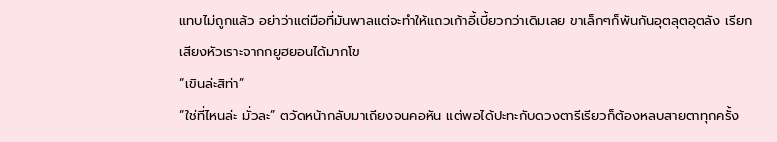แทบไม่ถูกแล้ว อย่าว่าแต่มือที่มันพาลแต่จะทำให้แถวเก้าอี้เบี้ยวกว่าเดิมเลย ขาเล็กๆก็พันกันอุตลุตอุตลัง เรียกเสียงหัวเราะจากกยูฮยอนได้มากโข
“เขินล่ะสิท่า”
“ใช่ที่ไหนล่ะ มั่วละ” ตวัดหน้ากลับมาเถียงจนคอหัน แต่พอได้ปะทะกับดวงตารีเรียวก็ต้องหลบสายตาทุกครั้ง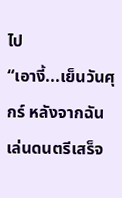ไป
“เอางี้...เย็นวันศุกร์ หลังจากฉันเล่นดนตรีเสร็จ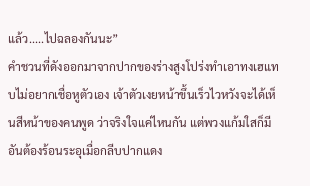แล้ว.....ไปฉลองกันนะ”
คำชวนที่ดังออกมาจากปากของร่างสูงโปร่งทำเอาทงเฮแทบไม่อยากเชื่อหูตัวเอง เจ้าตัวเงยหน้าขึ้นเร็วไวหวังจะได้เห็นสีหน้าของคนพูด ว่าจริงใจแค่ไหนกัน แต่พวงแก้มใสก็มีอันต้องร้อนระอุเมื่อกลีบปากแดง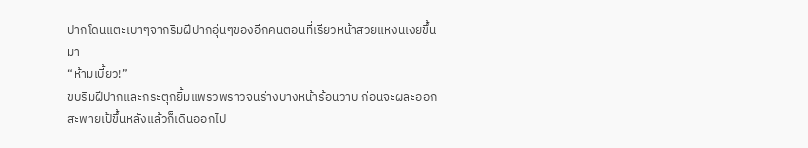ปากโดนแตะเบาๆจากริมฝีปากอุ่นๆของอีกคนตอนที่เรียวหน้าสวยแหงนเงยขึ้นมา
“ห้ามเบี้ยว!”
ขบริมฝีปากและกระตุกยิ้มแพรวพราวจนร่างบางหน้าร้อนวาบ ก่อนจะผละออก สะพายเป้ขึ้นหลังแล้วก็เดินออกไป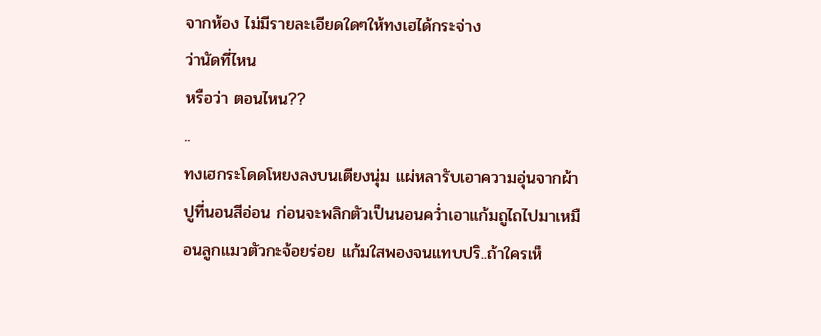จากห้อง ไม่มีรายละเอียดใดๆให้ทงเฮได้กระจ่าง
ว่านัดที่ไหน
หรือว่า ตอนไหน??
..
ทงเฮกระโดดโหยงลงบนเตียงนุ่ม แผ่หลารับเอาความอุ่นจากผ้าปูที่นอนสีอ่อน ก่อนจะพลิกตัวเป็นนอนคว่ำเอาแก้มถูไถไปมาเหมือนลูกแมวตัวกะจ้อยร่อย แก้มใสพองจนแทบปริ..ถ้าใครเห็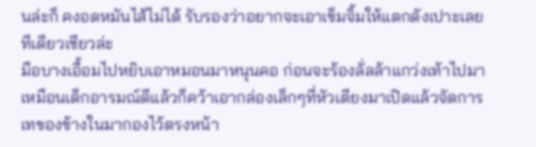นล่ะก็ คงอดหมันไส้ไม่ได้ รับรองว่าอยากจะเอาเข็มจิ้มให้แตกดังเปาะเลยทีเดียวเชียวล่ะ
มือบางเอื้อมไปหยิบเอาหมอนมาหนุนคอ ก่อนจะร้องลั่ลล้าแกว่งเท้าไปมาเหมือนเด็กอารมณ์ดีแล้วก็คว้าเอากล่องเล็กๆที่หัวเตียงมาเปิดแล้วจัดการเทของข้างในมากองไว้ตรงหน้า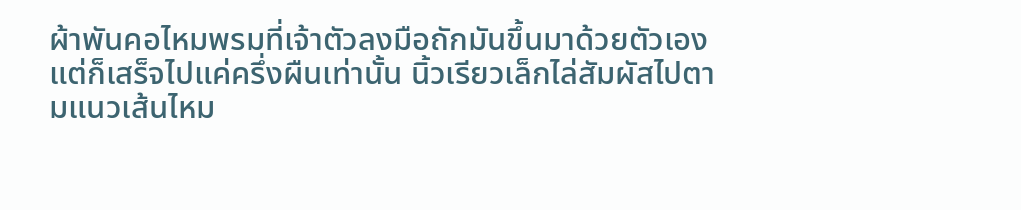ผ้าพันคอไหมพรมที่เจ้าตัวลงมือถักมันขึ้นมาด้วยตัวเอง แต่ก็เสร็จไปแค่ครึ่งผืนเท่านั้น นิ้วเรียวเล็กไล่สัมผัสไปตามแนวเส้นไหม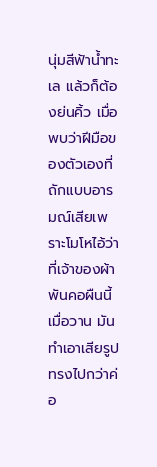นุ่มสีฟ้าน้ำทะเล แล้วก็ต้องย่นคิ้ว เมื่อพบว่าฝีมือของตัวเองที่ถักแบบอารมณ์เสียเพราะโมโหไอ้ว่าที่เจ้าของผ้าพันคอผืนนี้เมื่อวาน มันทำเอาเสียรูปทรงไปกว่าค่อ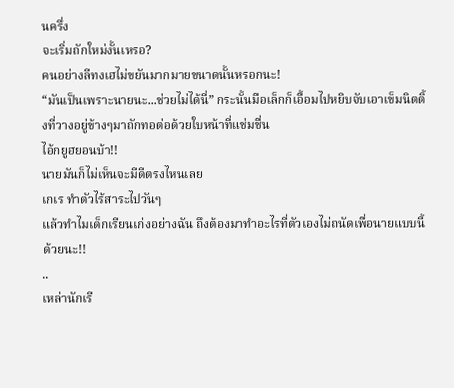นครึ่ง
จะเริ่มถักใหม่งั้นเหรอ?
คนอย่างลีทงเฮไม่ขยันมากมายขนาดนั้นหรอกนะ!
“มันเป็นเพราะนายนะ...ช่วยไม่ได้นี่” กระนั้นมือเล็กก็เอื้อมไปหยิบจับเอาเข็มนิตติ้งที่วางอยู่ข้างๆมาถักทอต่อด้วยใบหน้าที่แช่มชื่น
ไอ้กยูฮยอนบ้า!!
นายมันก็ไม่เห็นจะมีดีตรงไหนเลย
เกเร ทำตัวไร้สาระไปวันๆ
แล้วทำไมเด็กเรียนเก่งอย่างฉัน ถึงต้องมาทำอะไรที่ตัวเองไม่ถนัดเพื่อนายแบบนี้ด้วยนะ!!
..
เหล่านักเรี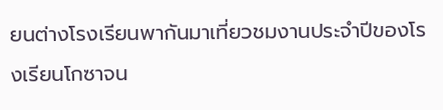ยนต่างโรงเรียนพากันมาเที่ยวชมงานประจำปีของโรงเรียนโกซาจน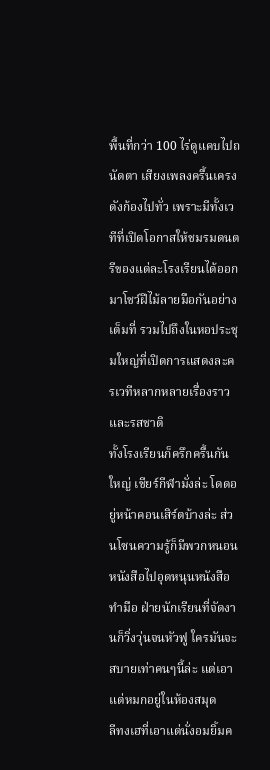พื้นที่กว่า 100 ไร่ดูแคบไปถนัดตา เสียงเพลงครื้นเครงดังก้องไปทั่ว เพราะมีทั้งเวทีที่เปิดโอกาสให้ชมรมดนตรีของแต่ละโรงเรียนได้ออกมาโชว์ฝีไม้ลายมือกันอย่างเต็มที่ รวมไปถึงในหอประชุมใหญ่ที่เปิดการแสดงละครเวทีหลากหลายเรื่องราวและรสชาติ
ทั้งโรงเรียนก็ครึกครื้นกันใหญ่ เชียร์กีฬามั่งล่ะ โดดอยู่หน้าคอนเสิร์ตบ้างล่ะ ส่วนโซนความรู้ก็มีพวกหนอนหนังสือไปอุดหนุนหนังสือทำมือ ฝ่ายนักเรียนที่จัดงานก็วิ่งวุ่นจนหัวฟู ใครมันจะสบายเท่าคนๆนี้ล่ะ แต่เอาแต่หมกอยู่ในห้องสมุด
ลีทงเฮที่เอาแต่นั่งอมยิ้มค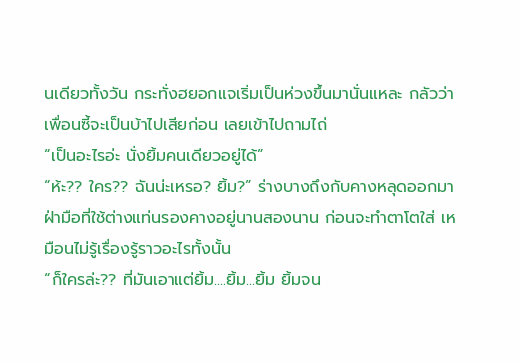นเดียวทั้งวัน กระทั่งฮยอกแจเริ่มเป็นห่วงขึ้นมานั่นแหละ กลัวว่าเพื่อนซี้จะเป็นบ้าไปเสียก่อน เลยเข้าไปถามไถ่
“เป็นอะไรอ่ะ นั่งยิ้มคนเดียวอยู่ได้”
“ห้ะ?? ใคร?? ฉันน่ะเหรอ? ยิ้ม?” ร่างบางถึงกับคางหลุดออกมาฝ่ามือที่ใช้ต่างแท่นรองคางอยู่นานสองนาน ก่อนจะทำตาโตใส่ เหมือนไม่รู้เรื่องรู้ราวอะไรทั้งนั้น
“ก็ใครล่ะ?? ที่มันเอาแต่ยิ้ม....ยิ้ม...ยิ้ม ยิ้มจน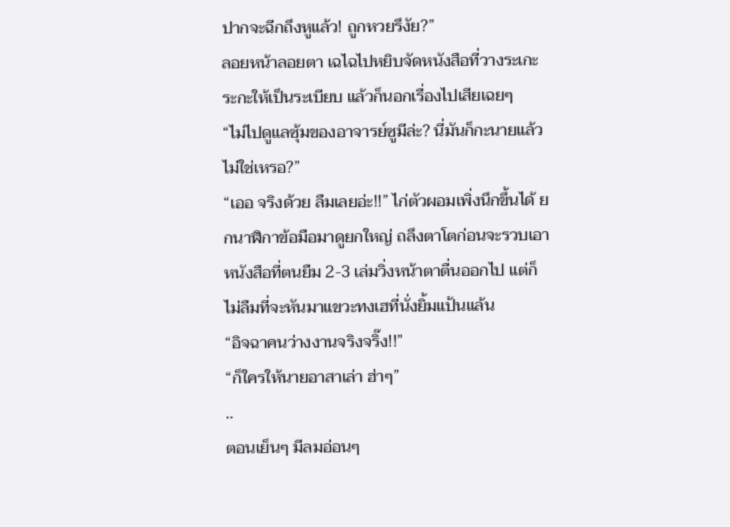ปากจะฉีกถึงหูแล้ว! ถูกหวยรึงัย?”
ลอยหน้าลอยตา เฉไฉไปหยิบจัดหนังสือที่วางระเกะระกะให้เป็นระเบียบ แล้วก็นอกเรื่องไปเสียเฉยๆ
“ไม่ไปดูแลซุ้มของอาจารย์ซูมีล่ะ? นี่มันก็กะนายแล้วไม่ใช่เหรอ?”
“เออ จริงด้วย ลืมเลยอ่ะ!!” ไก่ตัวผอมเพิ่งนึกขึ้นได้ ยกนาฬิกาข้อมือมาดูยกใหญ่ ถลึงตาโตก่อนจะรวบเอาหนังสือที่ตนยืม 2-3 เล่มวิ่งหน้าตาตื่นออกไป แต่ก็ไม่ลืมที่จะหันมาแขวะทงเฮที่นั่งยิ้มแป้นแล้น
“อิจฉาคนว่างงานจริงจริ๊ง!!”
“ก็ใครให้นายอาสาเล่า ฮ่าๆ”
..
ตอนเย็นๆ มีลมอ่อนๆ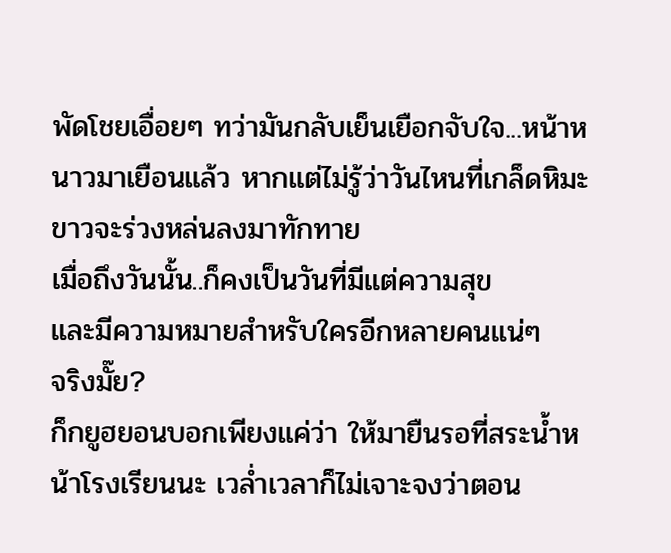พัดโชยเอื่อยๆ ทว่ามันกลับเย็นเยือกจับใจ...หน้าหนาวมาเยือนแล้ว หากแต่ไม่รู้ว่าวันไหนที่เกล็ดหิมะขาวจะร่วงหล่นลงมาทักทาย
เมื่อถึงวันนั้น..ก็คงเป็นวันที่มีแต่ความสุข
และมีความหมายสำหรับใครอีกหลายคนแน่ๆ
จริงมั๊ย?
ก็กยูฮยอนบอกเพียงแค่ว่า ให้มายืนรอที่สระน้ำหน้าโรงเรียนนะ เวล่ำเวลาก็ไม่เจาะจงว่าตอน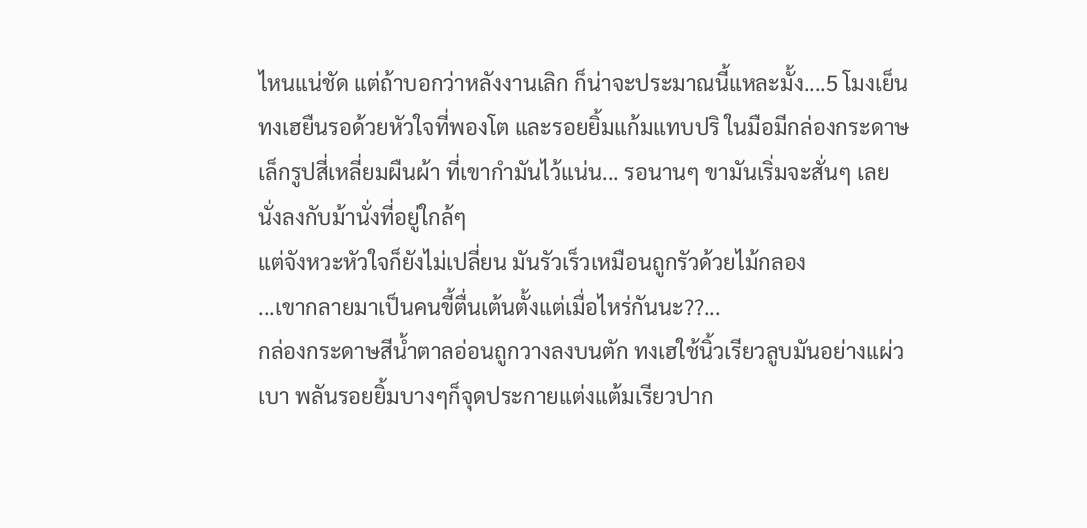ไหนแน่ชัด แต่ถ้าบอกว่าหลังงานเลิก ก็น่าจะประมาณนี้แหละมั้ง....5 โมงเย็น
ทงเฮยืนรอด้วยหัวใจที่พองโต และรอยยิ้มแก้มแทบปริ ในมือมีกล่องกระดาษเล็กรูปสี่เหลี่ยมผืนผ้า ที่เขากำมันไว้แน่น... รอนานๆ ขามันเริ่มจะสั่นๆ เลยนั่งลงกับม้านั่งที่อยู่ใกล้ๆ
แต่จังหวะหัวใจก็ยังไม่เปลี่ยน มันรัวเร็วเหมือนถูกรัวด้วยไม้กลอง
...เขากลายมาเป็นคนขี้ตื่นเต้นตั้งแต่เมื่อไหร่กันนะ??...
กล่องกระดาษสีน้ำตาลอ่อนถูกวางลงบนตัก ทงเฮใช้นิ้วเรียวลูบมันอย่างแผ่วเบา พลันรอยยิ้มบางๆก็จุดประกายแต่งแต้มเรียวปาก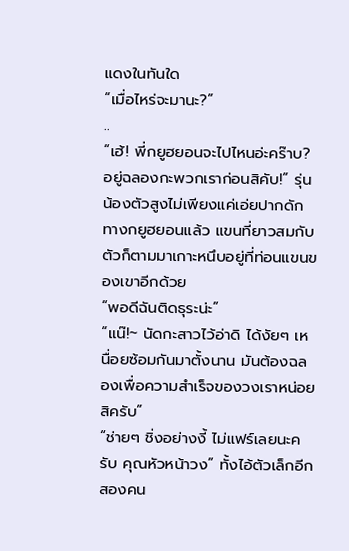แดงในทันใด
“เมื่อไหร่จะมานะ?”
..
“เฮ้! พี่กยูฮยอนจะไปไหนอ่ะคร๊าบ? อยู่ฉลองกะพวกเราก่อนสิคับ!” รุ่นน้องตัวสูงไม่เพียงแค่เอ่ยปากดักทางกยูฮยอนแล้ว แขนที่ยาวสมกับตัวก็ตามมาเกาะหนึบอยู่ที่ท่อนแขนของเขาอีกด้วย
“พอดีฉันติดธุระน่ะ”
“แน๊!~ นัดกะสาวไว้อ่าดิ ได้งัยๆ เหนื่อยซ้อมกันมาตั้งนาน มันต้องฉลองเพื่อความสำเร็จของวงเราหน่อยสิครับ”
“ช่ายๆ ชิ่งอย่างงี้ ไม่แฟร์เลยนะครับ คุณหัวหน้าวง” ทั้งไอ้ตัวเล็กอีกสองคน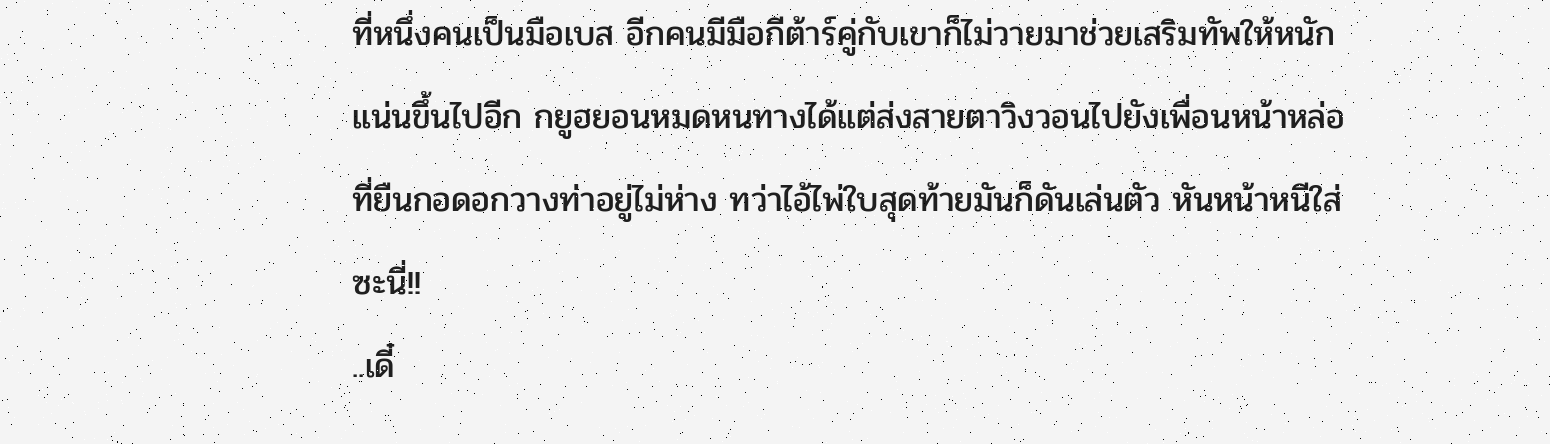ที่หนึ่งคนเป็นมือเบส อีกคนมีมือกีต้าร์คู่กับเขาก็ไม่วายมาช่วยเสริมทัพให้หนักแน่นขึ้นไปอีก กยูฮยอนหมดหนทางได้แต่ส่งสายตาวิงวอนไปยังเพื่อนหน้าหล่อที่ยืนกอดอกวางท่าอยู่ไม่ห่าง ทว่าไอ้ไพ่ใบสุดท้ายมันก็ดันเล่นตัว หันหน้าหนีใส่ซะนี่!!
..เดี๋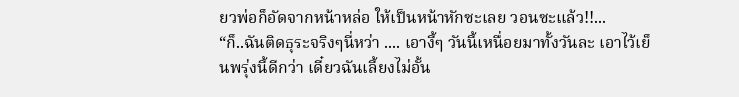ยวพ่อก็อัดจากหน้าหล่อ ให้เป็นหน้าหักซะเลย วอนซะแล้ว!!...
“ก็..ฉันติดธุระจริงๆนี่หว่า .... เอางี้ๆ วันนี้เหนื่อยมาทั้งวันละ เอาไว้เย็นพรุ่งนี้ดีกว่า เดี๋ยวฉันเลี้ยงไม่อั้น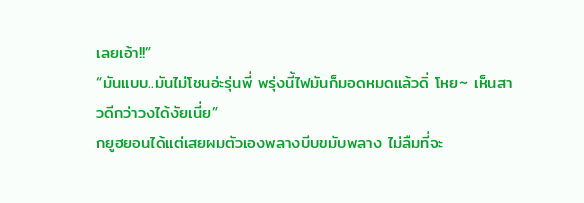เลยเอ้า!!”
“มันแบบ..มันไม่โชนอ่ะรุ่นพี่ พรุ่งนี้ไฟมันก็มอดหมดแล้วดิ่ โหย~ เห็นสาวดีกว่าวงได้งัยเนี่ย”
กยูฮยอนได้แต่เสยผมตัวเองพลางบีบขมับพลาง ไม่ลืมที่จะ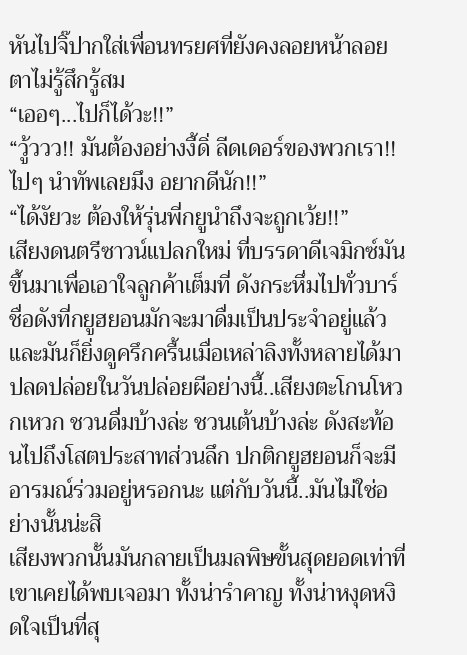หันไปจิ๊ปากใส่เพื่อนทรยศที่ยังคงลอยหน้าลอยตาไม่รู้สึกรู้สม
“เออๆ...ไปก็ได้วะ!!”
“วู้ววว!! มันต้องอย่างงี้ดิ่ ลีดเดอร์ของพวกเรา!! ไปๆ นำทัพเลยมึง อยากดีนัก!!”
“ได้งัยวะ ต้องให้รุ่นพี่กยูนำถึงจะถูกเว้ย!!”
เสียงดนตรีซาวน์แปลกใหม่ ที่บรรดาดีเจมิกซ์มันขึ้นมาเพื่อเอาใจลูกค้าเต็มที่ ดังกระหึ่มไปทั่วบาร์ชื่อดังที่กยูฮยอนมักจะมาดื่มเป็นประจำอยู่แล้ว และมันก็ยิ่งดูครึกครื้นเมื่อเหล่าลิงทั้งหลายได้มาปลดปล่อยในวันปล่อยผีอย่างนี้..เสียงตะโกนโหวกเหวก ชวนดื่มบ้างล่ะ ชวนเต้นบ้างล่ะ ดังสะท้อนไปถึงโสตประสาทส่วนลึก ปกติกยูฮยอนก็จะมีอารมณ์ร่วมอยู่หรอกนะ แต่กับวันนี้..มันไม่ใช่อย่างนั้นน่ะสิ
เสียงพวกนั้นมันกลายเป็นมลพิษขั้นสุดยอดเท่าที่เขาเคยได้พบเจอมา ทั้งน่ารำคาญ ทั้งน่าหงุดหงิดใจเป็นที่สุ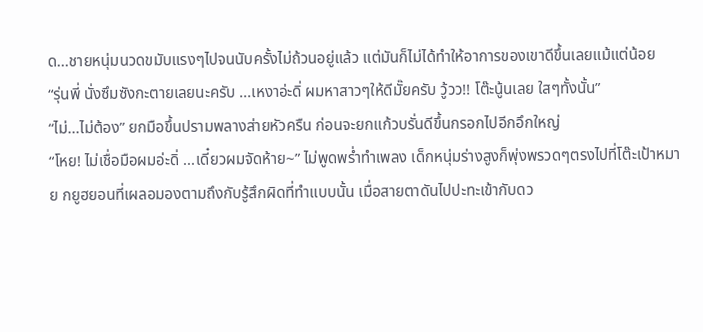ด...ชายหนุ่มนวดขมับแรงๆไปจนนับครั้งไม่ถ้วนอยู่แล้ว แต่มันก็ไม่ได้ทำให้อาการของเขาดีขึ้นเลยแม้แต่น้อย
“รุ่นพี่ นั่งซึมซังกะตายเลยนะครับ ...เหงาอ่ะดิ่ ผมหาสาวๆให้ดีมั๊ยครับ วู้วว!! โต๊ะนู้นเลย ใสๆทั้งนั้น”
“ไม่...ไม่ต้อง” ยกมือขึ้นปรามพลางส่ายหัวครืน ก่อนจะยกแก้วบรั่นดีขึ้นกรอกไปอีกอึกใหญ่
“โหย! ไม่เชื่อมือผมอ่ะดิ่ ...เดี๋ยวผมจัดห้าย~” ไม่พูดพร่ำทำเพลง เด็กหนุ่มร่างสูงก็พุ่งพรวดๆตรงไปที่โต๊ะเป้าหมาย กยูฮยอนที่เผลอมองตามถึงกับรู้สึกผิดที่ทำแบบนั้น เมื่อสายตาดันไปปะทะเข้ากับดว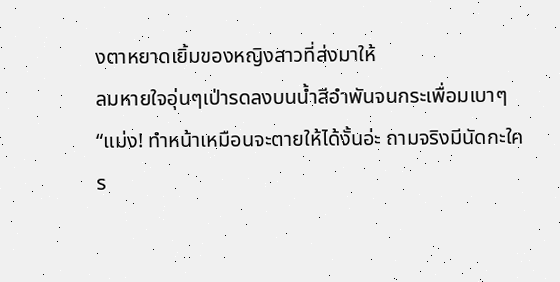งตาหยาดเยิ้มของหญิงสาวที่ส่งมาให้
ลมหายใจอุ่นๆเป่ารดลงบนน้ำสีอำพันจนกระเพื่อมเบาๆ
“แม่ง! ทำหน้าเหมือนจะตายให้ได้งั้นอ่ะ ถามจริงมีนัดกะใคร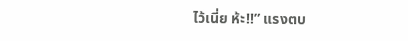ไว้เนี่ย ห้ะ!!” แรงตบ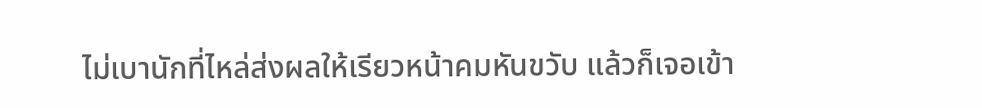ไม่เบานักที่ไหล่ส่งผลให้เรียวหน้าคมหันขวับ แล้วก็เจอเข้า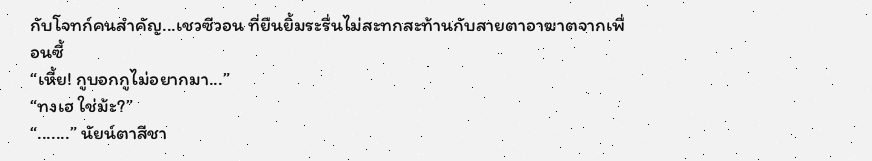กับโจทก์คนสำคัญ...เชวซีวอน ที่ยืนยิ้มระรื่นไม่สะทกสะท้านกับสายตาอาฆาตจากเพื่อนซี้
“เหี้ย! กูบอกกูไม่อยากมา...”
“ทงเฮ ใช่ม้ะ?”
“.......” นัยน์ตาสีชา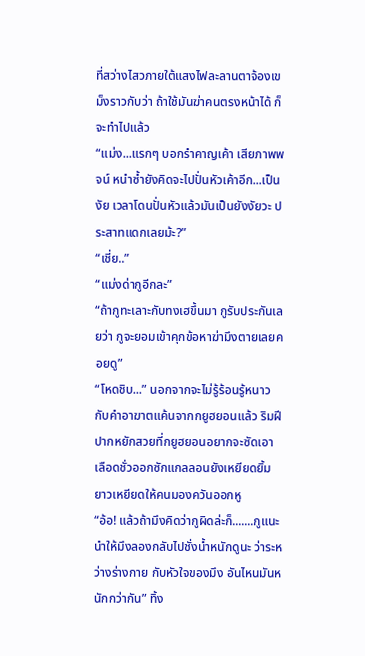ที่สว่างไสวภายใต้แสงไฟละลานตาจ้องเขม็งราวกับว่า ถ้าใช้มันฆ่าคนตรงหน้าได้ ก็จะทำไปแล้ว
“แม่ง...แรกๆ บอกรำคาญเค้า เสียภาพพจน์ หนำซ้ำยังคิดจะไปปั่นหัวเค้าอีก...เป็นงัย เวลาโดนปั่นหัวแล้วมันเป็นยังงัยวะ ประสาทแดกเลยม้ะ?”
“เชี่ย..”
“แม่งด่ากูอีกละ”
“ถ้ากูทะเลาะกับทงเฮขึ้นมา กูรับประกันเลยว่า กูจะยอมเข้าคุกข้อหาฆ่ามึงตายเลยคอยดู”
“โหดชิบ...” นอกจากจะไม่รู้ร้อนรู้หนาวกับคำอาฆาตแค้นจากกยูฮยอนแล้ว ริมฝีปากหยักสวยที่กยูฮยอนอยากจะซัดเอาเลือดชั่วออกซักแกลลอนยังเหยียดยิ้มยาวเหยียดให้คนมองควันออกหู
“อ้อ! แล้วถ้ามึงคิดว่ากูผิดล่ะก็.......กูแนะนำให้มึงลองกลับไปชั่งน้ำหนักดูนะ ว่าระหว่างร่างกาย กับหัวใจของมึง อันไหนมันหนักกว่ากัน” ทิ้ง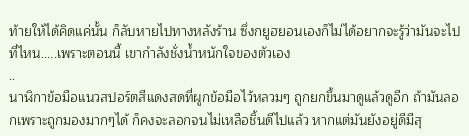ท้ายให้ได้คิดแค่นั้น ก็ลับหายไปทางหลังร้าน ซึ่งกยูฮยอนเองก็ไม่ได้อยากจะรู้ว่ามันจะไปที่ไหน.....เพราะตอนนี้ เขากำลังชั่งน้ำหนักใจของตัวเอง
..
นาฬิกาข้อมือแนวสปอร์ตสีแดงสดที่ผูกข้อมือไว้หลวมๆ ถูกยกขึ้นมาดูแล้วดูอีก ถ้ามันลอกเพราะถูกมองมากๆได้ ก็คงจะลอกจนไม่เหลือชิ้นดีไปแล้ว หากแต่มันยังอยู่ดีมีสุ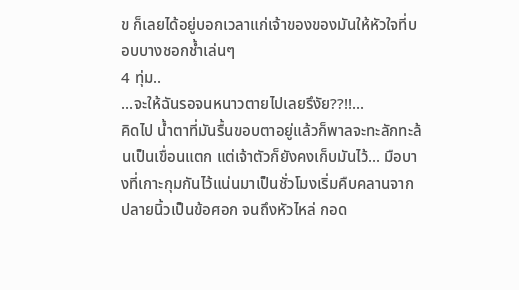ข ก็เลยได้อยู่บอกเวลาแก่เจ้าของของมันให้หัวใจที่บอบบางชอกช้ำเล่นๆ
4 ทุ่ม..
...จะให้ฉันรอจนหนาวตายไปเลยรึงัย??!!...
คิดไป น้ำตาที่มันรื้นขอบตาอยู่แล้วก็พาลจะทะลักทะล้นเป็นเขื่อนแตก แต่เจ้าตัวก็ยังคงเก็บมันไว้... มือบางที่เกาะกุมกันไว้แน่นมาเป็นชั่วโมงเริ่มคืบคลานจากปลายนิ้วเป็นข้อศอก จนถึงหัวไหล่ กอด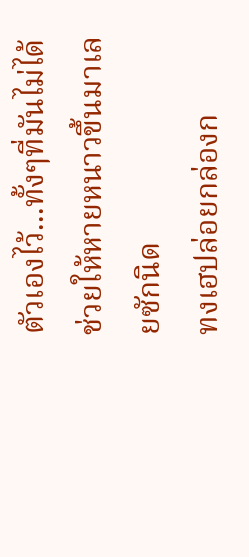ตัวเองไว้...ทั้งๆที่มันไม่ได้ช่วยให้หายหนาวขึ้นมาเลยซักนิด
ทงเฮปล่อยกล่องก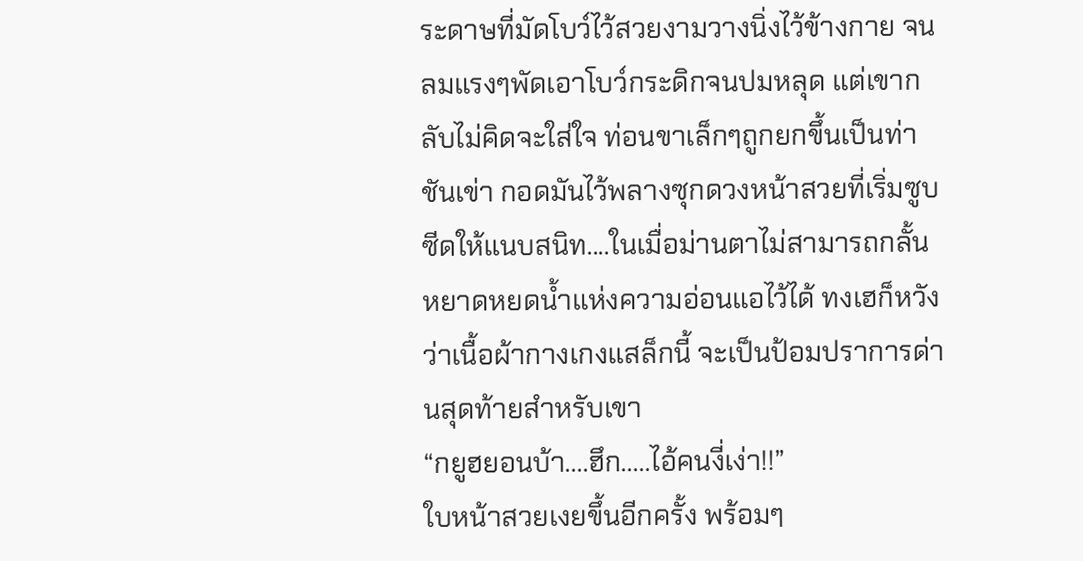ระดาษที่มัดโบว์ไว้สวยงามวางนิ่งไว้ข้างกาย จนลมแรงๆพัดเอาโบว์กระดิกจนปมหลุด แต่เขากลับไม่คิดจะใส่ใจ ท่อนขาเล็กๆถูกยกขึ้นเป็นท่าชันเข่า กอดมันไว้พลางซุกดวงหน้าสวยที่เริ่มซูบซีดให้แนบสนิท....ในเมื่อม่านตาไม่สามารถกลั้นหยาดหยดน้ำแห่งความอ่อนแอไว้ได้ ทงเฮก็หวังว่าเนื้อผ้ากางเกงแสล็กนี้ จะเป็นป้อมปราการด่านสุดท้ายสำหรับเขา
“กยูฮยอนบ้า....ฮึก.....ไอ้คนงี่เง่า!!”
ใบหน้าสวยเงยขึ้นอีกครั้ง พร้อมๆ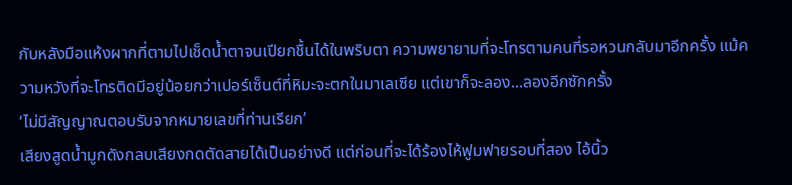กับหลังมือแห้งผากที่ตามไปเช็ดน้ำตาจนเปียกชื้นได้ในพริบตา ความพยายามที่จะโทรตามคนที่รอหวนกลับมาอีกครั้ง แม้ความหวังที่จะโทรติดมีอยู่น้อยกว่าเปอร์เซ็นต์ที่หิมะจะตกในมาเลเซีย แต่เขาก็จะลอง...ลองอีกซักครั้ง
‘ไม่มีสัญญาณตอบรับจากหมายเลขที่ท่านเรียก’
เสียงสูดน้ำมูกดังกลบเสียงกดตัดสายได้เป็นอย่างดี แต่ก่อนที่จะได้ร้องไห้ฟูมฟายรอบที่สอง ไอ้นิ้ว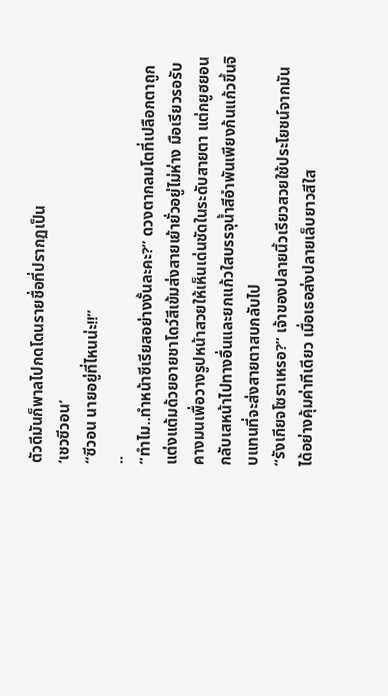ตัวดีมันก็พาลไปกดโดนรายชื่อที่ปรากฏเป็น
‘เชวซีวอน’
“ซีวอน นายอยู่ที่ไหนน่ะ!!”
..
“ทำไม..ทำหน้าซีเรียสอย่างงั้นละคะ?” ดวงตากลมโตที่เปลือกตาถูกแต่งแต้มด้วยอายชาโดว์สีเข้มส่งสายเย้ายั่วอยู่ไม่ห่าง มือเรียวรอรับคางมนเพื่อวางรูปหน้าสวยให้เห็นเด่นชัดในระดับสายตา แต่กยูฮยอนกลับเสหน้าไปทางอื่นและยกแก้วใสบรรจุน้ำสีอำพันเพียงก้นแก้วขึ้นจิบแทนที่จะส่งสายตาสบกลับไป
“รังเกียจโซราเหรอ?” เจ้าของปลายนิ้วเรียวสวยใช้ประโยชน์จากมันได้อย่างคุ้มค่าทีเดียว เมื่อเธอส่งปลายเล็บยาวสีใส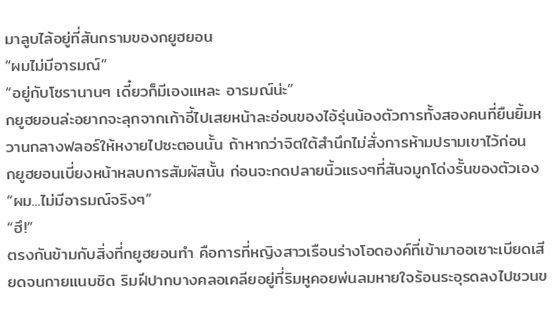มาลูบไล้อยู่ที่สันกรามของกยูฮยอน
“ผมไม่มีอารมณ์”
“อยู่กับโซรานานๆ เดี๋ยวก็มีเองแหละ อารมณ์น่ะ”
กยูฮยอนล่ะอยากจะลุกจากเก้าอี้ไปเสยหน้าละอ่อนของไอ้รุ่นน้องตัวการทั้งสองคนที่ยืนยิ้มหวานกลางฟลอร์ให้หงายไปซะตอนนั้น ถ้าหากว่าจิตใต้สำนึกไม่สั่งการห้ามปรามเขาไว้ก่อน
กยูฮยอนเบี่ยงหน้าหลบการสัมผัสนั้น ก่อนจะกดปลายนิ้วแรงๆที่สันจมูกโด่งรั้นของตัวเอง “ผม...ไม่มีอารมณ์จริงๆ”
“ฮึ!”
ตรงกันข้ามกับสิ่งที่กยูฮยอนทำ คือการที่หญิงสาวเรือนร่างโอดองค์ที่เข้ามาออเซาะเบียดเสียดจนกายแนบชิด ริมฝีปากบางคลอเคลียอยู่ที่ริมหูคอยพ่นลมหายใจร้อนระอุรดลงไปชวนข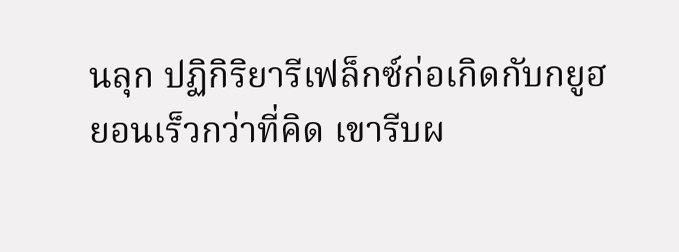นลุก ปฏิกิริยารีเฟล็กซ์ก่อเกิดกับกยูฮยอนเร็วกว่าที่คิด เขารีบผ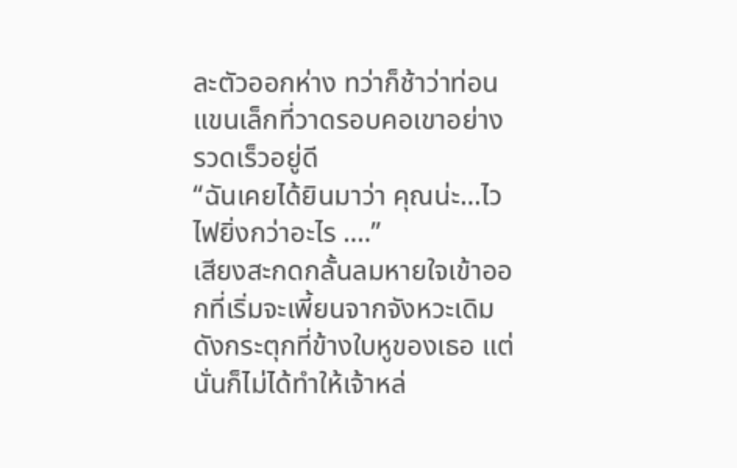ละตัวออกห่าง ทว่าก็ช้าว่าท่อนแขนเล็กที่วาดรอบคอเขาอย่างรวดเร็วอยู่ดี
“ฉันเคยได้ยินมาว่า คุณน่ะ...ไวไฟยิ่งกว่าอะไร ....”
เสียงสะกดกลั้นลมหายใจเข้าออกที่เริ่มจะเพี้ยนจากจังหวะเดิมดังกระตุกที่ข้างใบหูของเธอ แต่นั่นก็ไม่ได้ทำให้เจ้าหล่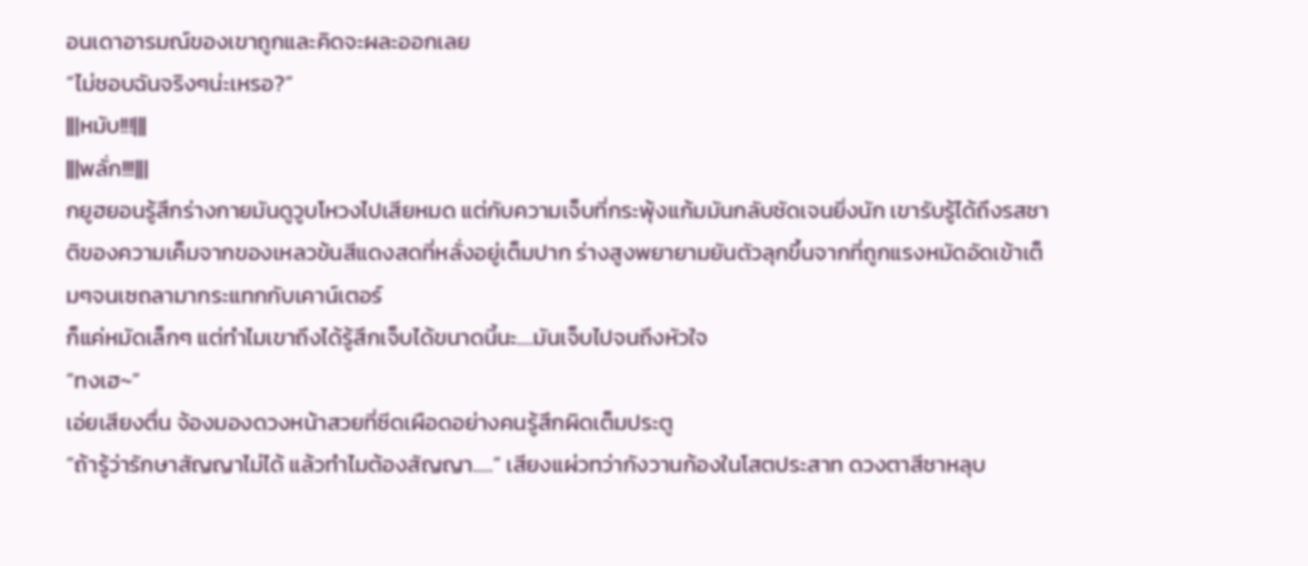อนเดาอารมณ์ของเขาถูกและคิดจะผละออกเลย
“ไม่ชอบฉันจริงๆน่ะเหรอ?”
|||หมับ!!!|||
|||พลั่ก!!!|||
กยูฮยอนรู้สึกร่างกายมันดูวูบโหวงไปเสียหมด แต่กับความเจ็บที่กระพุ้งแก้มมันกลับชัดเจนยิ่งนัก เขารับรู้ได้ถึงรสชาติของความเค็มจากของเหลวข้นสีแดงสดที่หลั่งอยู่เต็มปาก ร่างสูงพยายามยันตัวลุกขึ้นจากที่ถูกแรงหมัดอัดเข้าเต็มๆจนเซถลามากระแทกกับเคาน์เตอร์
ก็แค่หมัดเล็กๆ แต่ทำไมเขาถึงได้รู้สึกเจ็บได้ขนาดนี้นะ....มันเจ็บไปจนถึงหัวใจ
“ทงเฮ~”
เอ่ยเสียงตื่น จ้องมองดวงหน้าสวยที่ซีดเผือดอย่างคนรู้สึกผิดเต็มประตู
“ถ้ารู้ว่ารักษาสัญญาไม่ได้ แล้วทำไมต้องสัญญา.....” เสียงแผ่วทว่ากังวานก้องในโสตประสาท ดวงตาสีชาหลุบ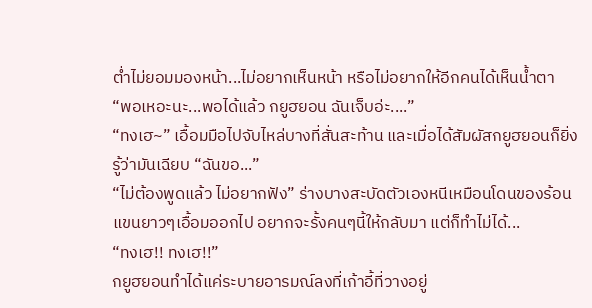ต่ำไม่ยอมมองหน้า...ไม่อยากเห็นหน้า หรือไม่อยากให้อีกคนได้เห็นน้ำตา
“พอเหอะนะ...พอได้แล้ว กยูฮยอน ฉันเจ็บอ่ะ....”
“ทงเฮ~” เอื้อมมือไปจับไหล่บางที่สั่นสะท้าน และเมื่อได้สัมผัสกยูฮยอนก็ยิ่งรู้ว่ามันเฉียบ “ฉันขอ...”
“ไม่ต้องพูดแล้ว ไม่อยากฟัง” ร่างบางสะบัดตัวเองหนีเหมือนโดนของร้อน
แขนยาวๆเอื้อมออกไป อยากจะรั้งคนๆนี้ให้กลับมา แต่ก็ทำไม่ได้...
“ทงเฮ!! ทงเฮ!!”
กยูฮยอนทำได้แค่ระบายอารมณ์ลงที่เก้าอี้ที่วางอยู่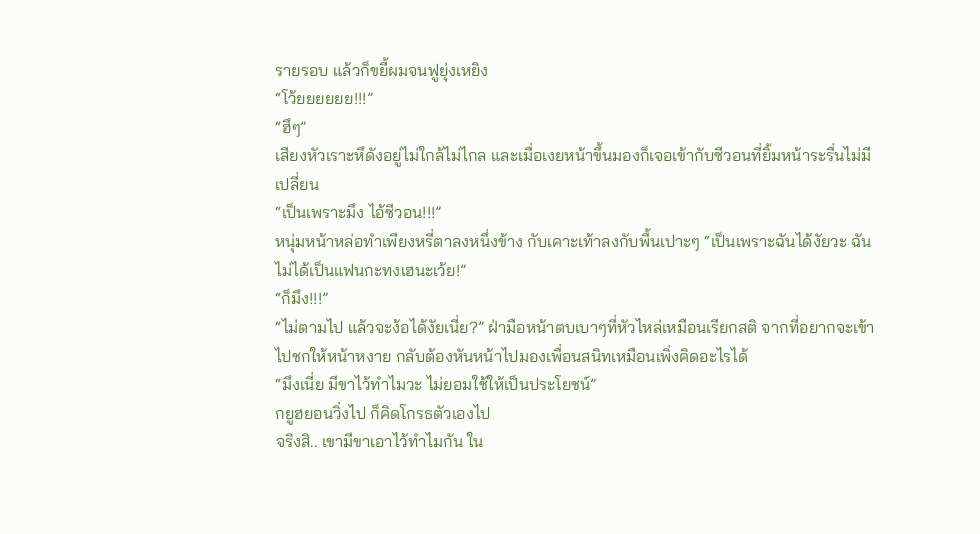รายรอบ แล้วก็ขยี้ผมจนฟูยุ่งเหยิง
“โว้ยยยยยย!!!”
“ฮึๆ”
เสียงหัวเราะหึดังอยู่ไม่ใกล้ไม่ไกล และเมื่อเงยหน้าขึ้นมองก็เจอเข้ากับซีวอนที่ยิ้มหน้าระรื่นไม่มีเปลี่ยน
“เป็นเพราะมึง ไอ้ซีวอน!!!”
หนุ่มหน้าหล่อทำเพียงหรี่ตาลงหนึ่งข้าง กับเคาะเท้าลงกับพื้นเปาะๆ “เป็นเพราะฉันได้งัยวะ ฉันไม่ได้เป็นแฟนกะทงเฮนะเว้ย!”
“ก็มึง!!!”
“ไม่ตามไป แล้วจะง้อได้งัยเนี่ย?” ฝ่ามือหน้าตบเบาๆที่หัวไหล่เหมือนเรียกสติ จากที่อยากจะเข้าไปชกให้หน้าหงาย กลับต้องหันหน้าไปมองเพื่อนสนิทเหมือนเพิ่งคิดอะไรได้
“มึงเนี่ย มีขาไว้ทำไมวะ ไม่ยอมใช้ให้เป็นประโยชน์”
กยูฮยอนวิ่งไป ก็คิดโกรธตัวเองไป
จริงสิ.. เขามีขาเอาไว้ทำไมกัน ใน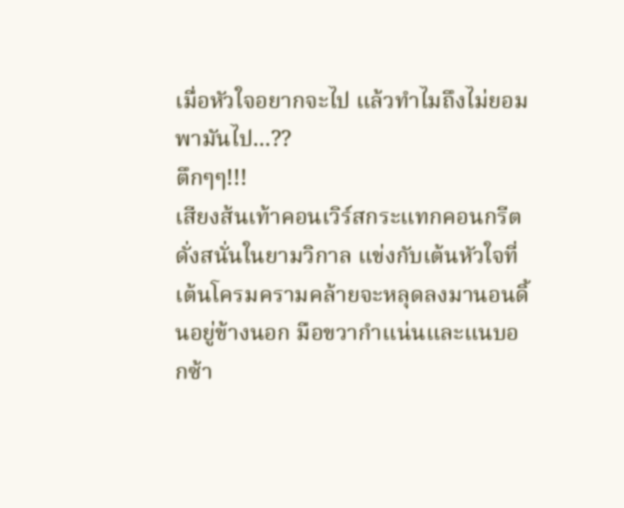เมื่อหัวใจอยากจะไป แล้วทำไมถึงไม่ยอมพามันไป...??
ตึกๆๆ!!!
เสียงส้นเท้าคอนเวิร์สกระแทกคอนกรีตดั่งสนั่นในยามวิกาล แข่งกับเต้นหัวใจที่เต้นโครมครามคล้ายจะหลุดลงมานอนดิ้นอยู่ข้างนอก มือขวากำแน่นและแนบอกซ้า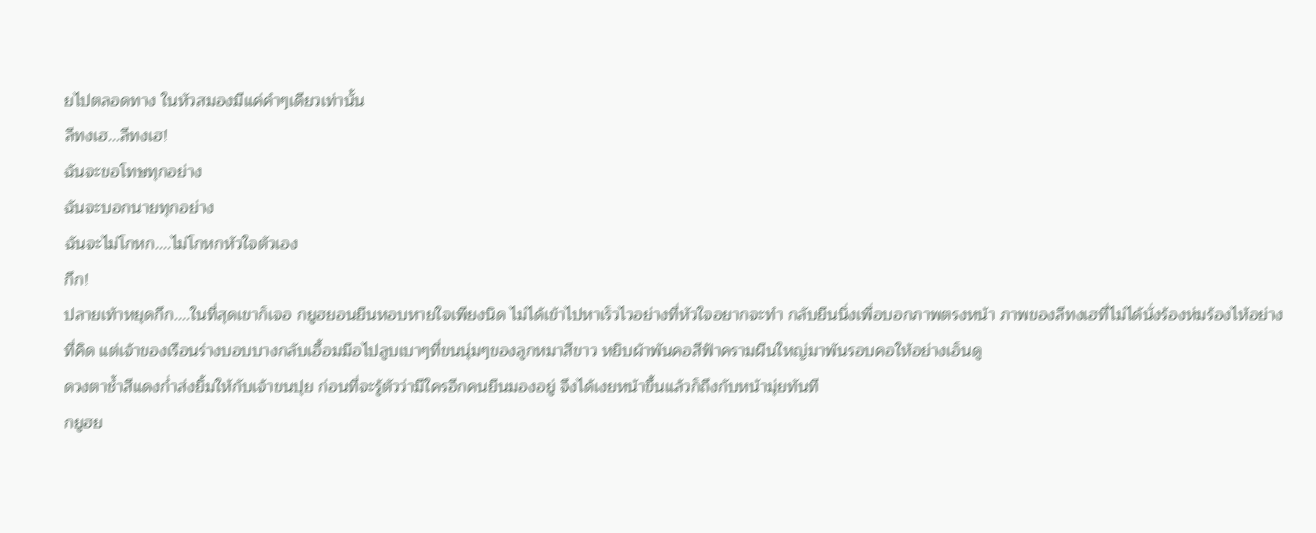ยไปตลอดทาง ในหัวสมองมีแค่คำๆเดียวเท่านั้น
ลีทงเฮ...ลีทงเฮ!
ฉันจะขอโทษทุกอย่าง
ฉันจะบอกนายทุกอย่าง
ฉันจะไม่โกหก....ไม่โกหกหัวใจตัวเอง
กึก!
ปลายเท้าหยุดกึก....ในที่สุดเขาก็เจอ กยูฮยอนยืนหอบหายใจเพียงนิด ไม่ได้เข้าไปหาเร็วไวอย่างที่หัวใจอยากจะทำ กลับยืนนิ่งเพื่อบอกภาพตรงหน้า ภาพของลีทงเฮที่ไม่ได้นั่งร้องห่มร้องไห้อย่างที่คิด แต่เจ้าของเรือนร่างบอบบางกลับเอื้อมมือไปลูบเบาๆที่ขนนุ่มๆของลูกหมาสีขาว หยิบผ้าพันคอสีฟ้าครามผืนใหญ่มาพันรอบคอให้อย่างเอ็นดู
ดวงตาช้ำสีแดงก่ำส่งยิ้มให้กับเจ้าขนปุย ก่อนที่จะรู้ตัวว่ามีใครอีกคนยืนมองอยู่ จึงได้เงยหน้าขึ้นแล้วก็ถึงกับหน้ามุ่ยทันที
กยูฮย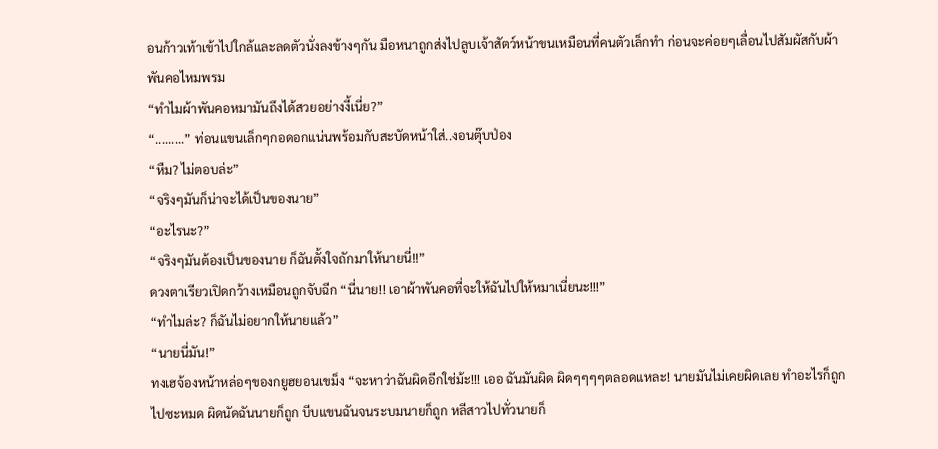อนก้าวเท้าเข้าไปใกล้และลดตัวนั่งลงข้างๆกัน มือหนาถูกส่งไปลูบเจ้าสัตว์หน้าขนเหมือนที่คนตัวเล็กทำ ก่อนจะค่อยๆเลื่อนไปสัมผัสกับผ้าพันคอไหมพรม
“ทำไมผ้าพันคอหมามันถึงได้สวยอย่างงี้เนี่ย?”
“.........” ท่อนแขนเล็กๆกอดอกแน่นพร้อมกับสะบัดหน้าใส่..งอนตุ๊บป่อง
“หืม? ไม่ตอบล่ะ”
“จริงๆมันก็น่าจะได้เป็นของนาย”
“อะไรนะ?”
“จริงๆมันต้องเป็นของนาย ก็ฉันตั้งใจถักมาให้นายนี่!!”
ดวงตาเรียวเปิดกว้างเหมือนถูกจับฉีก “นี่นาย!! เอาผ้าพันคอที่จะให้ฉันไปให้หมาเนี่ยนะ!!!”
“ทำไมล่ะ? ก็ฉันไม่อยากให้นายแล้ว”
“นายนี่มัน!”
ทงเฮจ้องหน้าหล่อๆของกยูฮยอนเขม็ง “จะหาว่าฉันผิดอีกใช่ม้ะ!!! เออ ฉันมันผิด ผิดๆๆๆๆตลอดแหละ! นายมันไม่เคยผิดเลย ทำอะไรก็ถูกไปซะหมด ผิดนัดฉันนายก็ถูก บีบแขนฉันจนระบมนายก็ถูก หลีสาวไปทั่วนายก็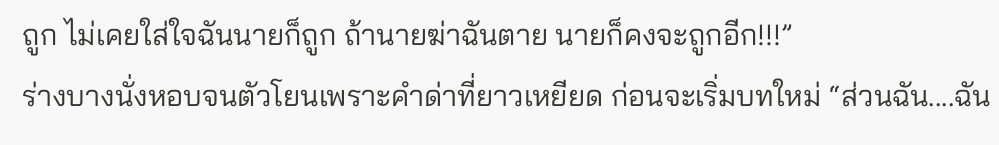ถูก ไม่เคยใส่ใจฉันนายก็ถูก ถ้านายฆ่าฉันตาย นายก็คงจะถูกอีก!!!”
ร่างบางนั่งหอบจนตัวโยนเพราะคำด่าที่ยาวเหยียด ก่อนจะเริ่มบทใหม่ “ส่วนฉัน....ฉัน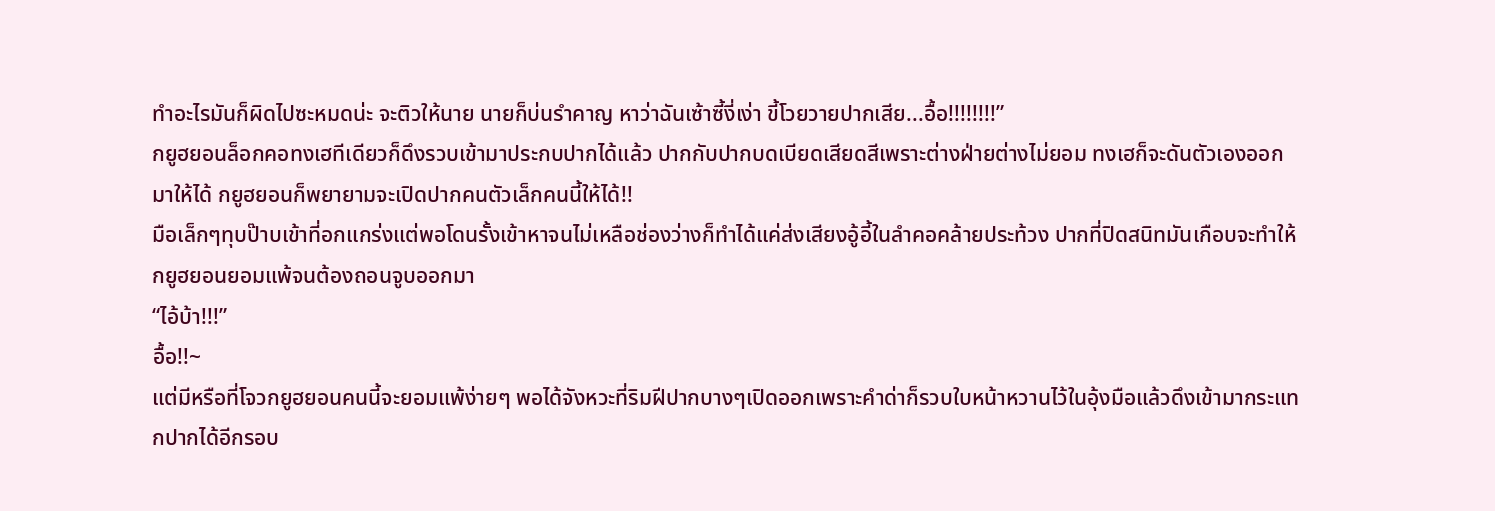ทำอะไรมันก็ผิดไปซะหมดน่ะ จะติวให้นาย นายก็บ่นรำคาญ หาว่าฉันเซ้าซี้งี่เง่า ขี้โวยวายปากเสีย...อื้อ!!!!!!!!”
กยูฮยอนล็อกคอทงเฮทีเดียวก็ดึงรวบเข้ามาประกบปากได้แล้ว ปากกับปากบดเบียดเสียดสีเพราะต่างฝ่ายต่างไม่ยอม ทงเฮก็จะดันตัวเองออกมาให้ได้ กยูฮยอนก็พยายามจะเปิดปากคนตัวเล็กคนนี้ให้ได้!!
มือเล็กๆทุบป๊าบเข้าที่อกแกร่งแต่พอโดนรั้งเข้าหาจนไม่เหลือช่องว่างก็ทำได้แค่ส่งเสียงอู้อี้ในลำคอคล้ายประท้วง ปากที่ปิดสนิทมันเกือบจะทำให้กยูฮยอนยอมแพ้จนต้องถอนจูบออกมา
“ไอ้บ้า!!!”
อื้อ!!~
แต่มีหรือที่โจวกยูฮยอนคนนี้จะยอมแพ้ง่ายๆ พอได้จังหวะที่ริมฝีปากบางๆเปิดออกเพราะคำด่าก็รวบใบหน้าหวานไว้ในอุ้งมือแล้วดึงเข้ามากระแทกปากได้อีกรอบ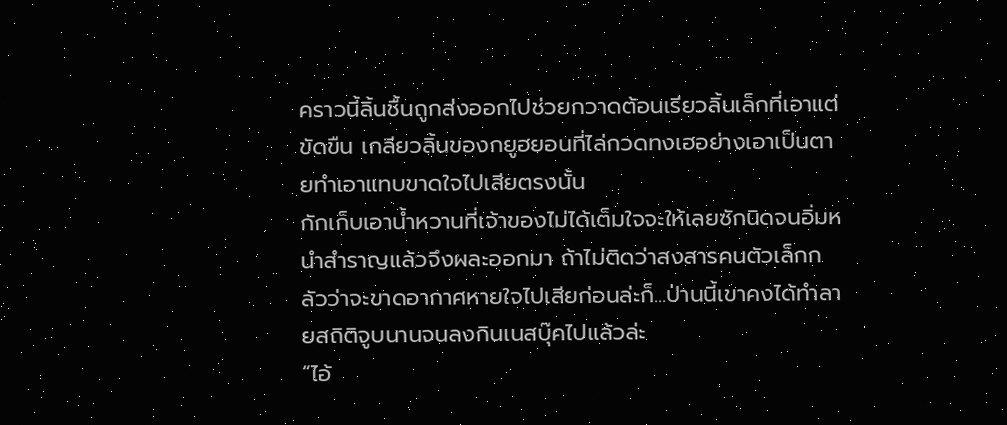คราวนี้ลิ้นชื้นถูกส่งออกไปช่วยกวาดต้อนเรียวลิ้นเล็กที่เอาแต่ขัดขืน เกลียวลิ้นของกยูฮยอนที่ไล่กวดทงเฮอย่างเอาเป็นตายทำเอาแทบขาดใจไปเสียตรงนั้น
กักเก็บเอาน้ำหวานที่เจ้าของไม่ได้เต็มใจจะให้เลยซักนิดจนอิ่มหนำสำราญแล้วจึงผละออกมา ถ้าไม่ติดว่าสงสารคนตัวเล็กกลัวว่าจะขาดอากาศหายใจไปเสียก่อนล่ะก็...ป่านนี้เขาคงได้ทำลายสถิติจูบนานจนลงกินเนสบุ๊คไปแล้วล่ะ
“ไอ้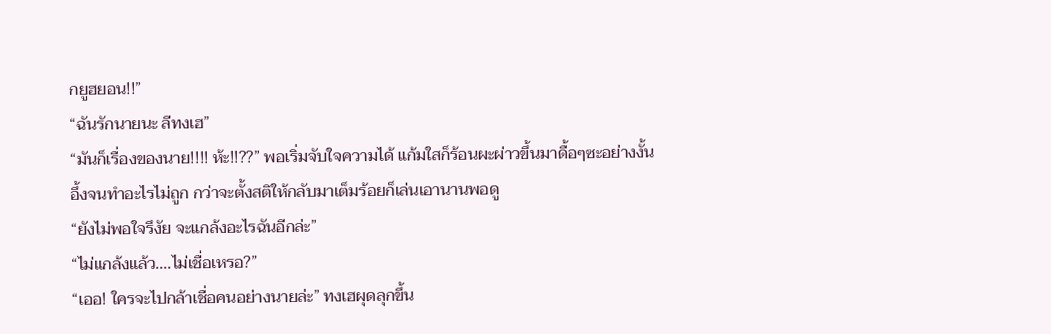กยูฮยอน!!”
“ฉันรักนายนะ ลีทงเฮ”
“มันก็เรื่องของนาย!!!! ห้ะ!!??” พอเริ่มจับใจความได้ แก้มใสก็ร้อนผะผ่าวขึ้นมาดื้อๆซะอย่างงั้น อึ้งจนทำอะไรไม่ถูก กว่าจะตั้งสติให้กลับมาเต็มร้อยก็เล่นเอานานพอดู
“ยังไม่พอใจรึงัย จะแกล้งอะไรฉันอีกล่ะ”
“ไม่แกล้งแล้ว....ไม่เชื่อเหรอ?”
“เออ! ใครจะไปกล้าเชื่อคนอย่างนายล่ะ” ทงเฮผุดลุกขึ้น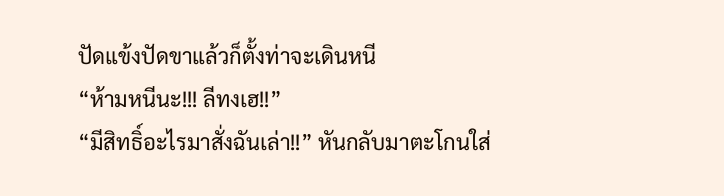ปัดแข้งปัดขาแล้วก็ตั้งท่าจะเดินหนี
“ห้ามหนีนะ!!! ลีทงเฮ!!”
“มีสิทธิ์อะไรมาสั่งฉันเล่า!!” หันกลับมาตะโกนใส่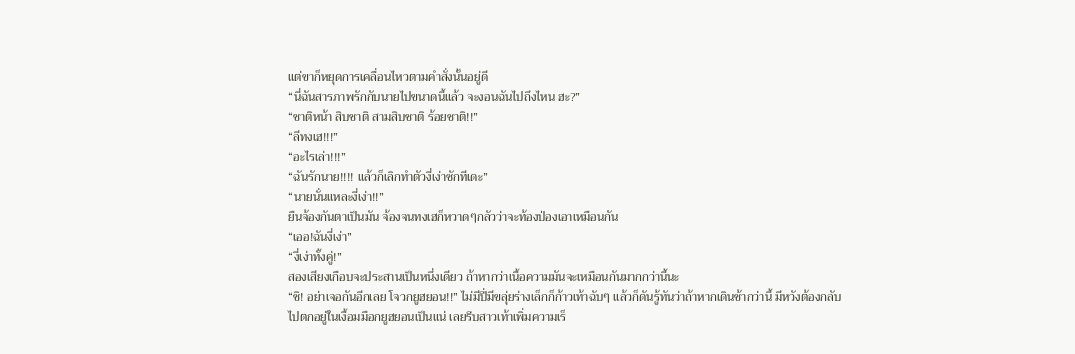แต่ขาก็หยุดการเคลื่อนไหวตามคำสั่งนั้นอยู่ดี
“นี่ฉันสารภาพรักกับนายไปขนาดนี้แล้ว จะงอนฉันไปถึงไหน ฮะ?”
“ชาติหน้า สิบชาติ สามสิบชาติ ร้อยชาติ!!”
“ลีทงเฮ!!!”
“อะไรเล่า!!!”
“ฉันรักนาย!!!! แล้วก็เลิกทำตัวงี่เง่าซักทีเดะ”
“นายนั่นแหละงี่เง่า!!”
ยืนจ้องกันตาเป็นมัน จ้องจนทงเฮก็หวาดๆกลัวว่าจะท้องป่องเอาเหมือนกัน
“เออ!ฉันงี่เง่า”
“งี่เง่าทั้งคู่!”
สองเสียงเกือบจะประสานเป็นหนึ่งเดียว ถ้าหากว่าเนื้อความมันจะเหมือนกันมากกว่านี้นะ
“ชิ! อย่าเจอกันอีกเลย โจวกยูฮยอน!!” ไม่มีปี่มีขลุ่ยร่างเล็กก็ก้าวเท้าฉับๆ แล้วก็ดันรู้ทันว่าถ้าหากเดินช้ากว่านี้ มีหวังต้องกลับไปตกอยู่ในเงื้อมมือกยูฮยอนเป็นแน่ เลยรีบสาวเท้าเพิ่มความเร็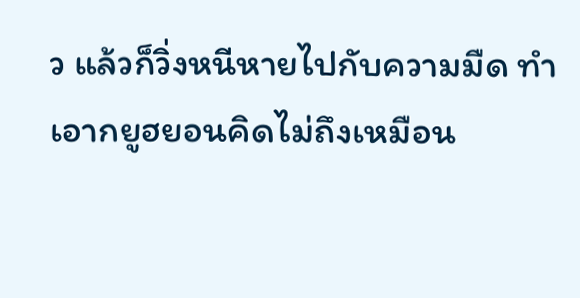ว แล้วก็วิ่งหนีหายไปกับความมืด ทำเอากยูฮยอนคิดไม่ถึงเหมือน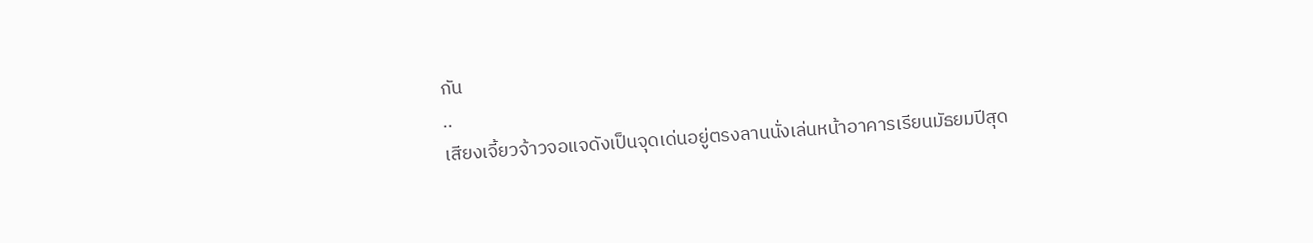กัน
..
เสียงเจี้ยวจ้าวจอแจดังเป็นจุดเด่นอยู่ตรงลานนั่งเล่นหน้าอาคารเรียนมัธยมปีสุด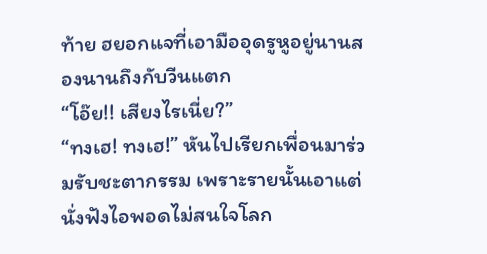ท้าย ฮยอกแจที่เอามืออุดรูหูอยู่นานสองนานถึงกับวีนแตก
“โอ๊ย!! เสียงไรเนี่ย?”
“ทงเฮ! ทงเฮ!” หันไปเรียกเพื่อนมาร่วมรับชะตากรรม เพราะรายนั้นเอาแต่นั่งฟังไอพอดไม่สนใจโลก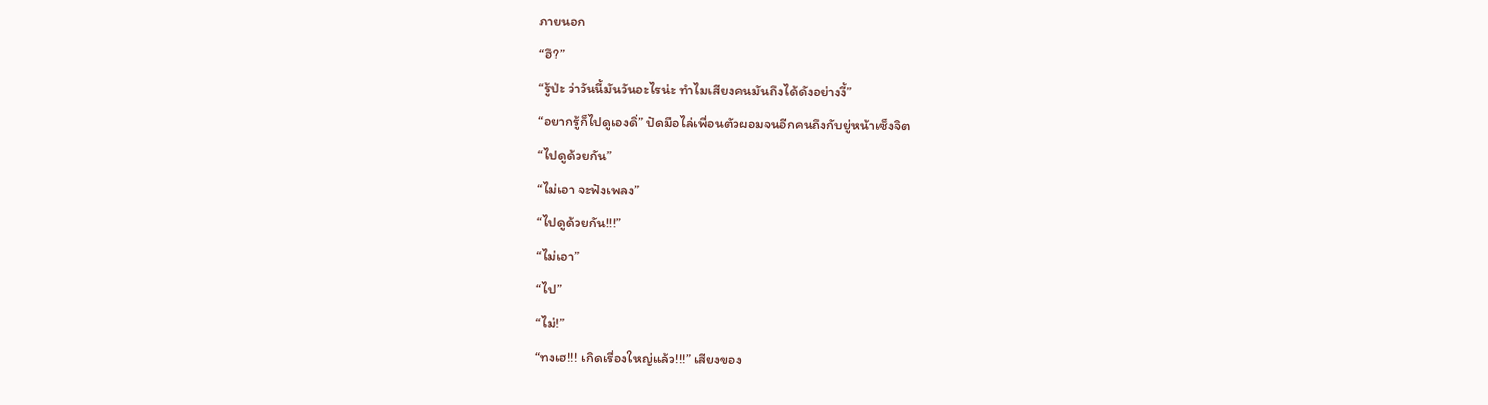ภายนอก
“ฮึ?”
“รู้ป่ะ ว่าวันนี้มันวันอะไรน่ะ ทำไมเสียงคนมันถึงได้ดังอย่างงี้”
“อยากรู้ก็ไปดูเองดิ่” ปัดมือไล่เพื่อนตัวผอมจนอีกคนถึงกับยู่หน้าเซ็งจิต
“ไปดูด้วยกัน”
“ไม่เอา จะฟังเพลง”
“ไปดูด้วยกัน!!!”
“ไม่เอา”
“ไป”
“ไม่!”
“ทงเฮ!!! เกิดเรื่องใหญ่แล้ว!!!” เสียงของ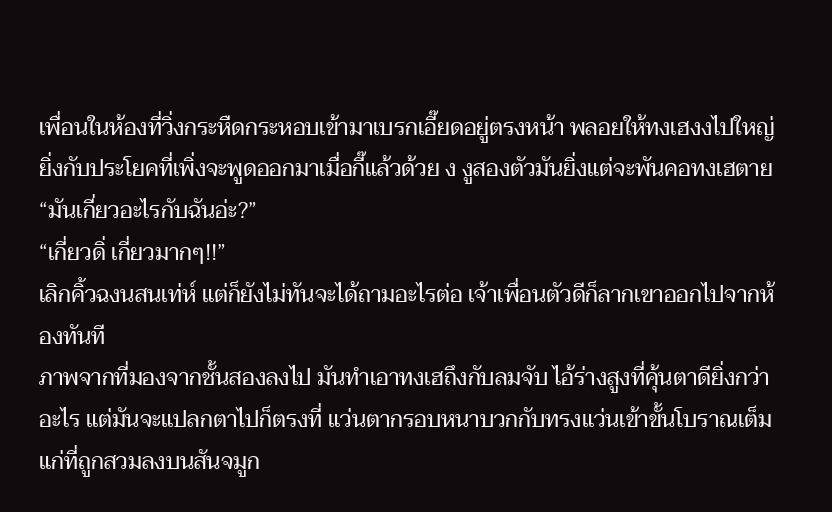เพื่อนในห้องที่วิ่งกระหืดกระหอบเข้ามาเบรกเอี๊ยดอยู่ตรงหน้า พลอยให้ทงเฮงงไปใหญ่ ยิ่งกับประโยคที่เพิ่งจะพูดออกมาเมื่อกี๊แล้วด้วย ง งูสองตัวมันยิ่งแต่จะพันคอทงเฮตาย
“มันเกี่ยวอะไรกับฉันอ่ะ?”
“เกี่ยวดิ่ เกี่ยวมากๆ!!”
เลิกคิ้วฉงนสนเท่ห์ แต่ก็ยังไม่ทันจะได้ถามอะไรต่อ เจ้าเพื่อนตัวดีก็ลากเขาออกไปจากห้องทันที
ภาพจากที่มองจากชั้นสองลงไป มันทำเอาทงเฮถึงกับลมจับ ไอ้ร่างสูงที่คุ้นตาดียิ่งกว่าอะไร แต่มันจะแปลกตาไปก็ตรงที่ แว่นตากรอบหนาบวกกับทรงแว่นเข้าขั้นโบราณเต็มแก่ที่ถูกสวมลงบนสันจมูก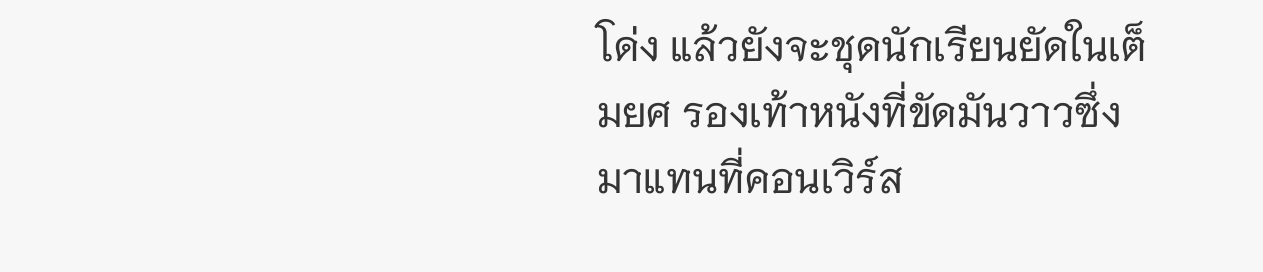โด่ง แล้วยังจะชุดนักเรียนยัดในเต็มยศ รองเท้าหนังที่ขัดมันวาวซึ่งมาแทนที่คอนเวิร์ส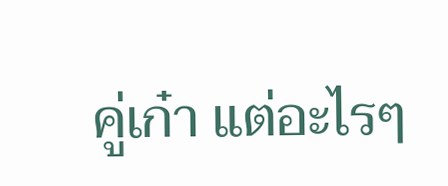คู่เก๋า แต่อะไรๆ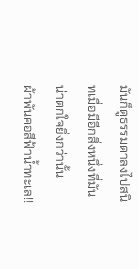มันก็ดูธรรมดาลงไปสนิทเมื่อมีอีกสิ่งหนึ่งที่มันน่าตกใจยิ่งกว่านั้น
ผ้าพันคอสีฟ้าน้ำทะเล!!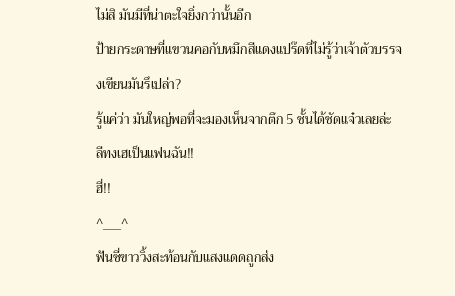ไม่สิ มันมีที่น่าตะใจยิ่งกว่านั้นอีก
ป้ายกระดาษที่แขวนคอกับหมึกสีแดงแปร๊ดที่ไม่รู้ว่าเจ้าตัวบรรจงเขียนมันรึเปล่า?
รู้แค่ว่า มันใหญ่พอที่จะมองเห็นจากตึก 5 ชั้นได้ชัดแจ๋วเลยล่ะ
ลีทงเฮเป็นแฟนฉัน!!
ฮี่!!
^___^
ฟันซี่ขาววิ้งสะท้อนกับแสงแดดถูกส่ง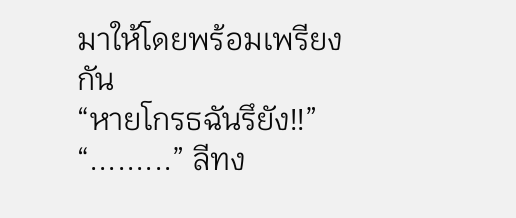มาให้โดยพร้อมเพรียงกัน
“หายโกรธฉันรึยัง!!”
“.........” ลีทง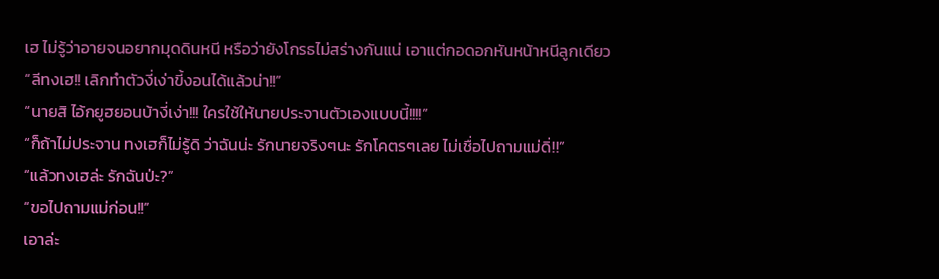เฮ ไม่รู้ว่าอายจนอยากมุดดินหนี หรือว่ายังโกรธไม่สร่างกันแน่ เอาแต่กอดอกหันหน้าหนีลูกเดียว
“ลีทงเฮ!! เลิกทำตัวงี่เง่าขี้งอนได้แล้วน่า!!”
“นายสิ ไอ้กยูฮยอนบ้างี่เง่า!!! ใครใช้ให้นายประจานตัวเองแบบนี้!!!!”
“ก็ถ้าไม่ประจาน ทงเฮก็ไม่รู้ดิ ว่าฉันน่ะ รักนายจริงๆนะ รักโคตรๆเลย ไม่เชื่อไปถามแม่ดิ่!!”
“แล้วทงเฮล่ะ รักฉันป่ะ?”
“ขอไปถามแม่ก่อน!!”
เอาล่ะ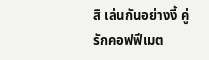สิ เล่นกันอย่างงี้ คู่รักคอฟฟีเมต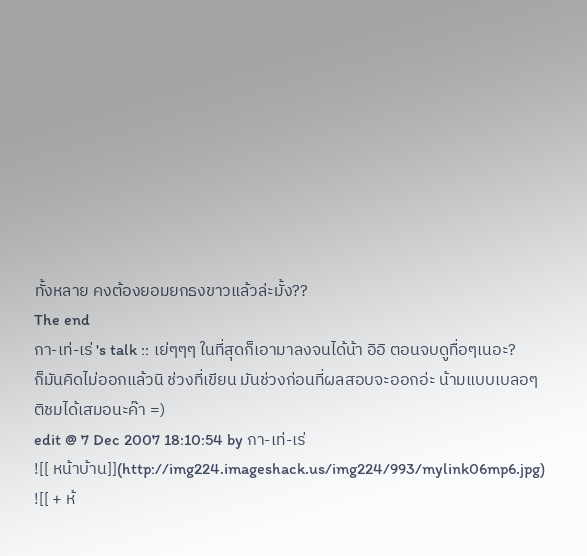ทั้งหลาย คงต้องยอมยกธงขาวแล้วล่ะมั้ง??
The end
กา-เท่-เร่ 's talk :: เย่ๆๆๆ ในที่สุดก็เอามาลงจนได้น้า อิอิ ตอนจบดูทื่อๆเนอะ?
ก็มันคิดไม่ออกแล้วนิ ช่วงที่เขียน มันช่วงก่อนที่ผลสอบจะออกอ่ะ น้ามแบบเบลอๆ
ติชมได้เสมอนะค๊า =)
edit @ 7 Dec 2007 18:10:54 by กา-เท่-เร่
![[ หน้าบ้าน]](http://img224.imageshack.us/img224/993/mylink06mp6.jpg)
![[ + ห้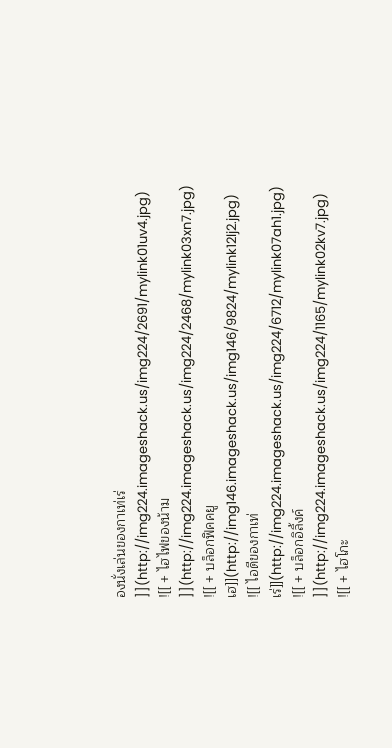องนั่งเล่นของกาเท่เร่ ]](http://img224.imageshack.us/img224/2691/mylink01uv4.jpg)
![[ + ไฮไฟของน้าม ]](http://img224.imageshack.us/img224/2468/mylink03xn7.jpg)
![[ + บล็อกฟิคคยูเฮ]](http://img146.imageshack.us/img146/9824/mylink12lj2.jpg)
![[ ไอดีของกาเท่เร่]](http://img224.imageshack.us/img224/6712/mylink07ah1.jpg)
![[ + บล็อกอิลิ้งค์ ]](http://img224.imageshack.us/img224/1165/mylink02kv7.jpg)
![[ + ไฮโกะ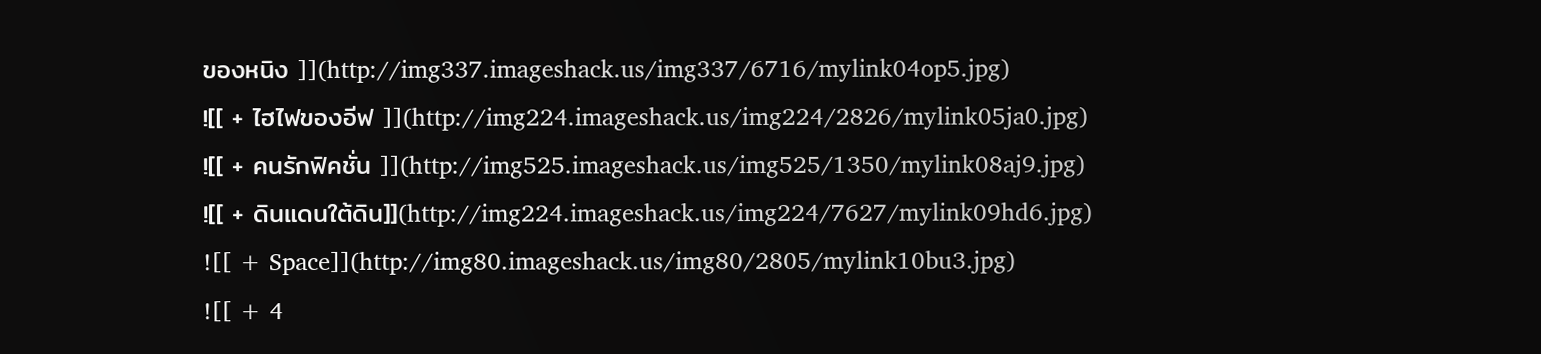ของหนิง ]](http://img337.imageshack.us/img337/6716/mylink04op5.jpg)
![[ + ไฮไฟของอีฟ ]](http://img224.imageshack.us/img224/2826/mylink05ja0.jpg)
![[ + คนรักฟิคชั่น ]](http://img525.imageshack.us/img525/1350/mylink08aj9.jpg)
![[ + ดินแดนใต้ดิน]](http://img224.imageshack.us/img224/7627/mylink09hd6.jpg)
![[ + Space]](http://img80.imageshack.us/img80/2805/mylink10bu3.jpg)
![[ + 4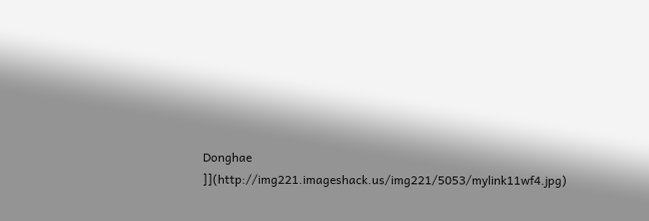Donghae ]](http://img221.imageshack.us/img221/5053/mylink11wf4.jpg)